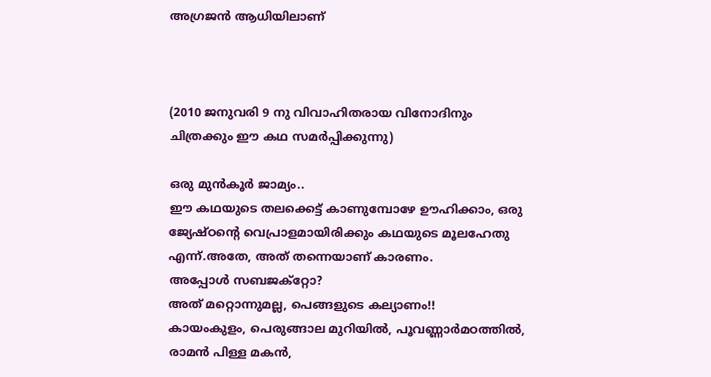അഗ്രജന്‍ ആധിയിലാണ്‌



(2010 ജനുവരി 9 നു വിവാഹിതരായ വിനോദിനും ചിത്രക്കും ഈ കഥ സമര്‍പ്പിക്കുന്നു)

ഒരു മുന്‍കൂര്‍ ജാമ്യം..
ഈ കഥയുടെ തലക്കെട്ട് കാണുമ്പോഴേ ഊഹിക്കാം, ഒരു ജ്യേഷ്ഠന്‍റെ വെപ്രാളമായിരിക്കും കഥയുടെ മൂലഹേതു എന്ന്.അതേ, അത് തന്നെയാണ്‌ കാരണം.
അപ്പോള്‍ സബജക്റ്റോ?
അത് മറ്റൊന്നുമല്ല, പെങ്ങളുടെ കല്യാണം!!
കായംകുളം, പെരുങ്ങാല മുറിയില്‍, പൂവണ്ണാര്‍മഠത്തില്‍, രാമന്‍ പിള്ള മകന്‍,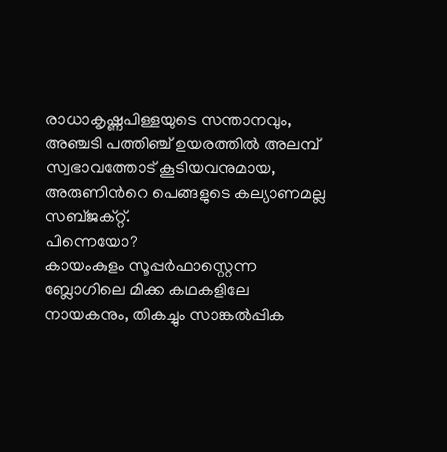രാധാകൃഷ്ണപിള്ളയുടെ സന്താനവും, അഞ്ചടി പത്തിഞ്ച് ഉയരത്തില്‍ അലമ്പ് സ്വഭാവത്തോട് കൂടിയവനുമായ, അരുണിന്‍റെ പെങ്ങളുടെ കല്യാണമല്ല സബ്ജക്റ്റ്.
പിന്നെയോ?
കായംകുളം സൂപ്പര്‍ഫാസ്റ്റെന്ന ബ്ലോഗിലെ മിക്ക കഥകളിലേ നായകനും, തികച്ചും സാങ്കല്‍പ്പിക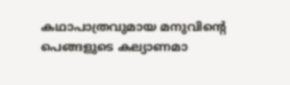കഥാപാത്രവുമായ മനുവിന്‍റെ പെങ്ങളുടെ കല്യാണമാ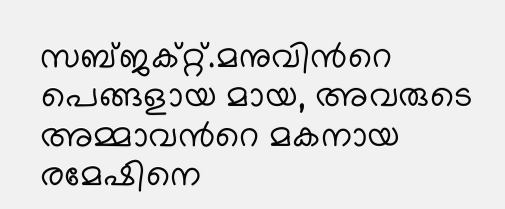സബ്ജക്റ്റ്.മനുവിന്‍റെ പെങ്ങളായ മായ, അവരുടെ അമ്മാവന്‍റെ മകനായ രമേഷിനെ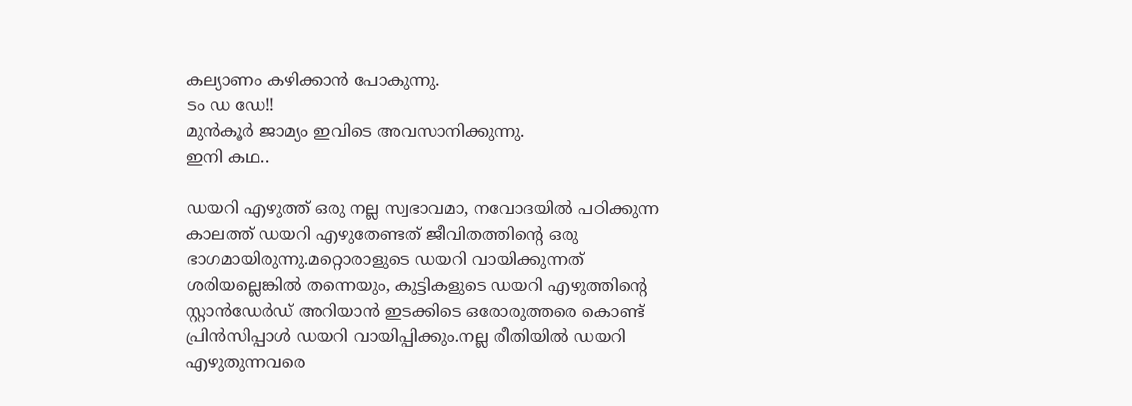കല്യാണം കഴിക്കാന്‍ പോകുന്നു.
ടം ഡ ഡേ!!
മുന്‍കൂര്‍ ജാമ്യം ഇവിടെ അവസാനിക്കുന്നു.
ഇനി കഥ..

ഡയറി എഴുത്ത് ഒരു നല്ല സ്വഭാവമാ, നവോദയില്‍ പഠിക്കുന്ന കാലത്ത് ഡയറി എഴുതേണ്ടത് ജീവിതത്തിന്‍റെ ഒരു ഭാഗമായിരുന്നു.മറ്റൊരാളുടെ ഡയറി വായിക്കുന്നത് ശരിയല്ലെങ്കില്‍ തന്നെയും, കുട്ടികളുടെ ഡയറി എഴുത്തിന്‍റെ സ്റ്റാന്‍ഡേര്‍ഡ് അറിയാന്‍ ഇടക്കിടെ ഒരോരുത്തരെ കൊണ്ട് പ്രിന്‍സിപ്പാള്‍ ഡയറി വായിപ്പിക്കും.നല്ല രീതിയില്‍ ഡയറി എഴുതുന്നവരെ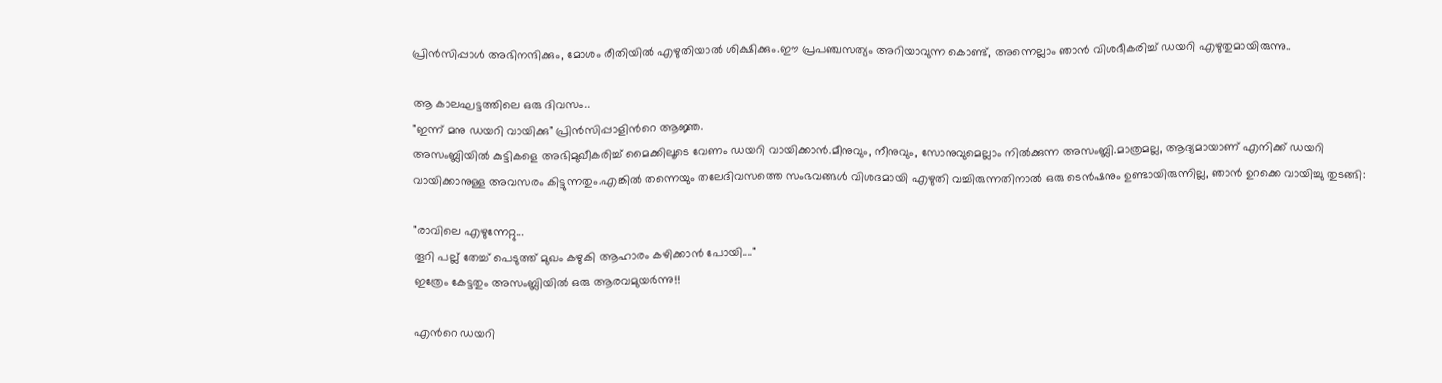പ്രിന്‍സിപ്പാള്‍ അഭിനന്ദിക്കും, മോശം രീതിയില്‍ എഴുതിയാല്‍ ശിക്ഷിക്കും.ഈ പ്രപഞ്ചസത്യം അറിയാവുന്ന കൊണ്ട്, അന്നെല്ലാം ഞാന്‍ വിശദീകരിച്ച് ഡയറി എഴുതുമായിരുന്നു..

ആ കാലഘട്ടത്തിലെ ഒരു ദിവസം..
"ഇന്ന് മനു ഡയറി വായിക്കു" പ്രിന്‍സിപ്പാളിന്‍റെ ആജ്ഞ.
അസംബ്ലിയില്‍ കുട്ടികളെ അഭിമുഖീകരിച്ച് മൈക്കിലൂടെ വേണം ഡയറി വായിക്കാന്‍.മീനുവും, നീനുവും, സോനുവുമെല്ലാം നില്‍ക്കുന്ന അസംബ്ലി.മാത്രമല്ല, ആദ്യമായാണ്‌ എനിക്ക് ഡയറി വായിക്കാനുള്ള അവസരം കിട്ടുന്നതും.എങ്കില്‍ തന്നെയും തലേദിവസത്തെ സംഭവങ്ങള്‍ വിശദമായി എഴുതി വച്ചിരുന്നതിനാല്‍ ഒരു ടെന്‍ഷനും ഉണ്ടായിരുന്നില്ല, ഞാന്‍ ഉറക്കെ വായിച്ചു തുടങ്ങി:

"രാവിലെ എഴുന്നേറ്റു...
തൂറി പല്ല്‌ തേച്ച് പെടുത്ത് മുഖം കഴുകി ആഹാരം കഴിക്കാന്‍ പോയി...."
ഇത്രേം കേട്ടതും അസംബ്ലിയില്‍ ഒരു ആരവമുയര്‍ന്നു!!

എന്‍റെ ഡയറി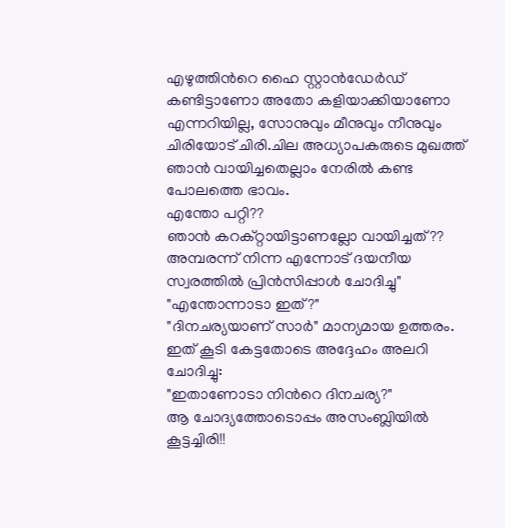എഴുത്തിന്‍റെ ഹൈ സ്റ്റാന്‍ഡേര്‍ഡ് കണ്ടിട്ടാണോ അതോ കളിയാക്കിയാണോ എന്നറിയില്ല, സോനുവും മീനുവും നീനുവും ചിരിയോട് ചിരി.ചില അധ്യാപകരുടെ മുഖത്ത് ഞാന്‍ വായിച്ചതെല്ലാം നേരില്‍ കണ്ട പോലത്തെ ഭാവം.
എന്തോ പറ്റി??
ഞാന്‍ കറക്റ്റായിട്ടാണല്ലോ വായിച്ചത്??
അമ്പരന്ന് നിന്ന എന്നോട് ദയനീയ സ്വരത്തില്‍ പ്രിന്‍സിപ്പാള്‍ ചോദിച്ചു"
"എന്തോന്നാടാ ഇത്?"
"ദിനചര്യയാണ്‌ സാര്‍" മാന്യമായ ഉത്തരം.
ഇത് കൂടി കേട്ടതോടെ അദ്ദേഹം അലറി ചോദിച്ചു:
"ഇതാണോടാ നിന്‍റെ ദിനചര്യ?"
ആ ചോദ്യത്തോടൊപ്പം അസംബ്ലിയില്‍ കൂട്ടച്ചിരി!!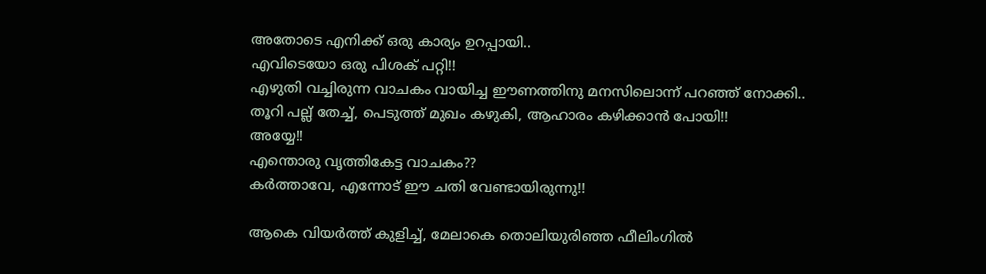അതോടെ എനിക്ക് ഒരു കാര്യം ഉറപ്പായി..
എവിടെയോ ഒരു പിശക് പറ്റി!!
എഴുതി വച്ചിരുന്ന വാചകം വായിച്ച ഈണത്തിനു മനസിലൊന്ന് പറഞ്ഞ് നോക്കി..
തൂറി പല്ല്‌ തേച്ച്, പെടുത്ത് മുഖം കഴുകി, ആഹാരം കഴിക്കാന്‍ പോയി!!
അയ്യേ!!
എന്തൊരു വൃത്തികേട്ട വാചകം??
കര്‍ത്താവേ, എന്നോട് ഈ ചതി വേണ്ടായിരുന്നു!!

ആകെ വിയര്‍ത്ത് കുളിച്ച്, മേലാകെ തൊലിയുരിഞ്ഞ ഫീലിംഗില്‍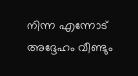നിന്ന എന്നോട് അദ്ദേഹം വീണ്ടും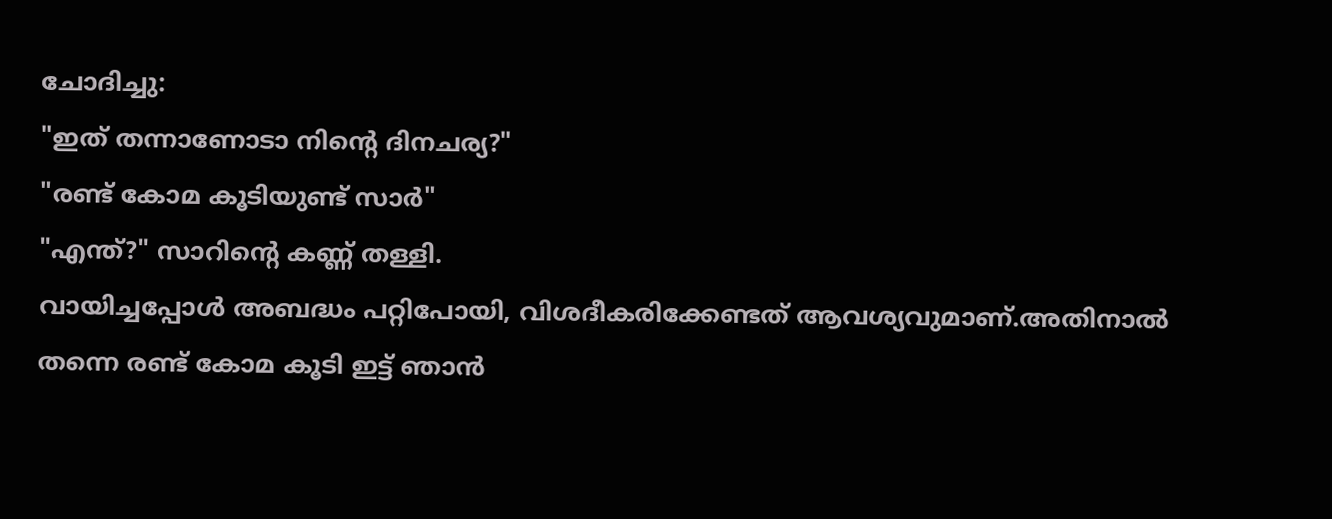ചോദിച്ചു:
"ഇത് തന്നാണോടാ നിന്‍റെ ദിനചര്യ?"
"രണ്ട് കോമ കൂടിയുണ്ട് സാര്‍"
"എന്ത്?" സാറിന്‍റെ കണ്ണ്‌ തള്ളി.
വായിച്ചപ്പോള്‍ അബദ്ധം പറ്റിപോയി, വിശദീകരിക്കേണ്ടത് ആവശ്യവുമാണ്‌.അതിനാല്‍ തന്നെ രണ്ട് കോമ കൂടി ഇട്ട് ഞാന്‍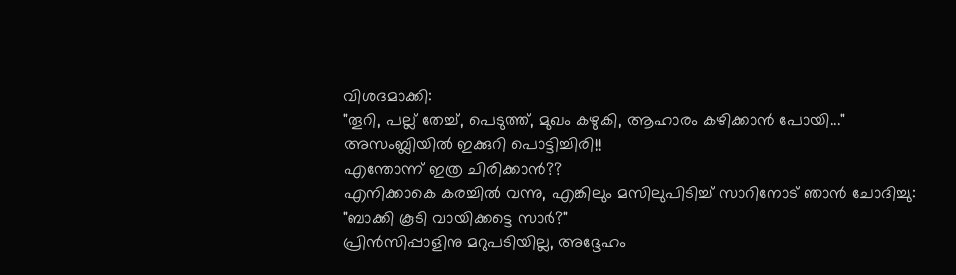വിശദമാക്കി:
"തൂറി, പല്ല്‌ തേച്ച്, പെടുത്ത്, മുഖം കഴുകി, ആഹാരം കഴിക്കാന്‍ പോയി..."
അസംബ്ലിയില്‍ ഇക്കുറി പൊട്ടിച്ചിരി!!
എന്തോന്ന് ഇത്ര ചിരിക്കാന്‍??
എനിക്കാകെ കരച്ചില്‍ വന്നു, എങ്കിലും മസിലുപിടിച്ച് സാറിനോട് ഞാന്‍ ചോദിച്ചു:
"ബാക്കി കൂടി വായിക്കട്ടെ സാര്‍?"
പ്രിന്‍സിപ്പാളിനു മറുപടിയില്ല, അദ്ദേഹം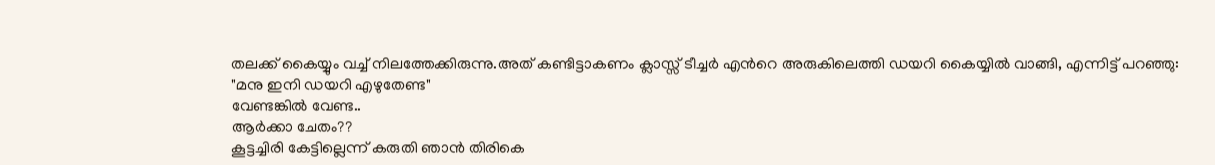തലക്ക് കൈയ്യും വച്ച് നിലത്തേക്കിരുന്നു.അത് കണ്ടിട്ടാകണം ക്ലാസ്സ് ടീച്ചര്‍ എന്‍റെ അരുകിലെത്തി ഡയറി കൈയ്യില്‍ വാങ്ങി, എന്നിട്ട് പറഞ്ഞു:
"മനു ഇനി ഡയറി എഴുതേണ്ട"
വേണ്ടങ്കില്‍ വേണ്ട..
ആര്‍ക്കാ ചേതം??
കൂട്ടച്ചിരി കേട്ടില്ലെന്ന് കരുതി ഞാന്‍ തിരികെ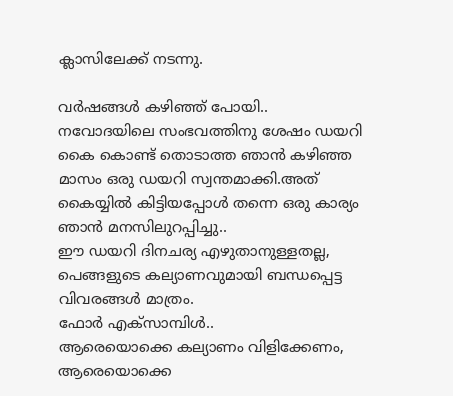ക്ലാസിലേക്ക് നടന്നു.

വര്‍ഷങ്ങള്‍ കഴിഞ്ഞ് പോയി..
നവോദയിലെ സംഭവത്തിനു ശേഷം ഡയറി കൈ കൊണ്ട് തൊടാത്ത ഞാന്‍ കഴിഞ്ഞ മാസം ഒരു ഡയറി സ്വന്തമാക്കി.അത് കൈയ്യില്‍ കിട്ടിയപ്പോള്‍ തന്നെ ഒരു കാര്യം ഞാന്‍ മനസിലുറപ്പിച്ചു..
ഈ ഡയറി ദിനചര്യ എഴുതാനുള്ളതല്ല, പെങ്ങളുടെ കല്യാണവുമായി ബന്ധപ്പെട്ട വിവരങ്ങള്‍ മാത്രം.
ഫോര്‍ എക്സാമ്പിള്‍..
ആരെയൊക്കെ കല്യാണം വിളിക്കേണം, ആരെയൊക്കെ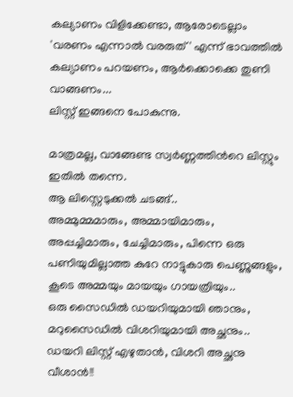കല്യാണം വിളിക്കേണ്ടാ, ആരോടെല്ലാം 'വരണം എന്നാല്‍ വരരുത്' എന്ന് ഭാവത്തില്‍ കല്യാണം പറയണം, ആര്‍ക്കൊക്കെ തുണി വാങ്ങണം...
ലിസ്റ്റ് ഇങ്ങനെ പോകുന്നു.

മാത്രമല്ല, വാങ്ങേണ്ട സ്വര്‍ണ്ണത്തിന്‍റെ ലിസ്റ്റും ഇതില്‍ തന്നെ.
ആ ലിസ്റ്റെടുക്കല്‍ ചടങ്ങ്..
അമ്മുമ്മമാരും, അമ്മായിമാരും, അപ്പച്ചിമാരും, ചേച്ചിമാരും, പിന്നെ ഒരു പണിയുമില്ലാത്ത കുറേ നാട്ടുകാരു പെണ്ണുങ്ങളും, കൂടെ അമ്മയും മായയും ഗായത്രിയും..
ഒരു സൈഡില്‍ ഡയറിയുമായി ഞാനും, മറുസൈഡില്‍ വിശറിയുമായി അച്ഛനും..
ഡയറി ലിസ്റ്റ് എഴുതാന്‍, വിശറി അച്ഛനു വീശാന്‍!!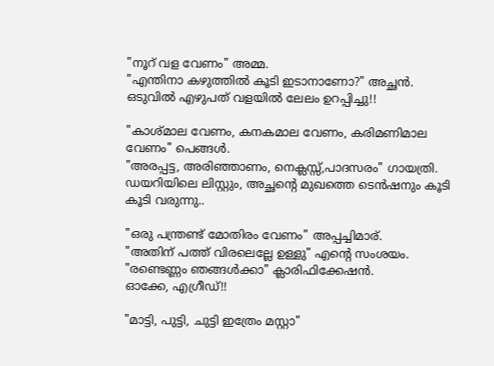"നൂറ്‌ വള വേണം" അമ്മ.
"എന്തിനാ കഴുത്തില്‍ കൂടി ഇടാനാണോ?" അച്ഛന്‍.
ഒടുവില്‍ എഴുപത് വളയില്‍ ലേലം ഉറപ്പിച്ചു!!

"കാശ്മാല വേണം, കനകമാല വേണം, കരിമണിമാല വേണം" പെങ്ങള്‍.
"അരപ്പട്ട, അരിഞ്ഞാണം, നെക്ലസ്സ്,പാദസരം" ഗായത്രി.
ഡയറിയിലെ ലിസ്റ്റും, അച്ഛന്‍റെ മുഖത്തെ ടെന്‍ഷനും കൂടി കൂടി വരുന്നു..

"ഒരു പന്ത്രണ്ട് മോതിരം വേണം" അപ്പച്ചിമാര്.
"അതിന്‌ പത്ത് വിരലെല്ലേ ഉള്ളു" എന്‍റെ സംശയം.
"രണ്ടെണ്ണം ഞങ്ങള്‍ക്കാ" ക്ലാരിഫിക്കേഷന്‍.
ഓക്കേ, എഗ്രീഡ്!!

"മാട്ടി, പുട്ടി, ചുട്ടി ഇത്രേം മസ്റ്റാ"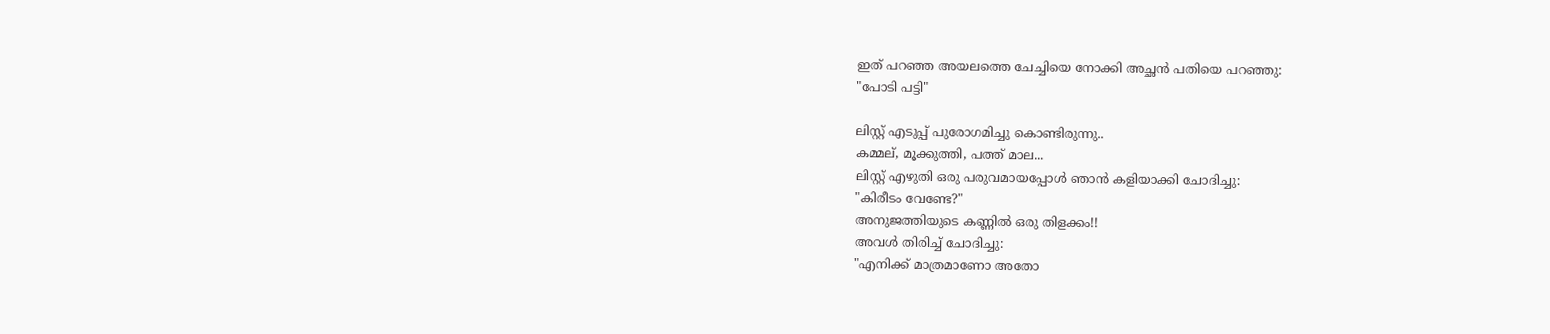ഇത് പറഞ്ഞ അയലത്തെ ചേച്ചിയെ നോക്കി അച്ഛന്‍ പതിയെ പറഞ്ഞു:
"പോടി പട്ടി"

ലിസ്റ്റ് എടുപ്പ് പുരോഗമിച്ചു കൊണ്ടിരുന്നു..
കമ്മല്, മൂക്കുത്തി, പത്ത് മാല...
ലിസ്റ്റ് എഴുതി ഒരു പരുവമായപ്പോള്‍ ഞാന്‍ കളിയാക്കി ചോദിച്ചു:
"കിരീടം വേണ്ടേ?"
അനുജത്തിയുടെ കണ്ണില്‍ ഒരു തിളക്കം!!
അവള്‍ തിരിച്ച് ചോദിച്ചു:
"എനിക്ക് മാത്രമാണോ അതോ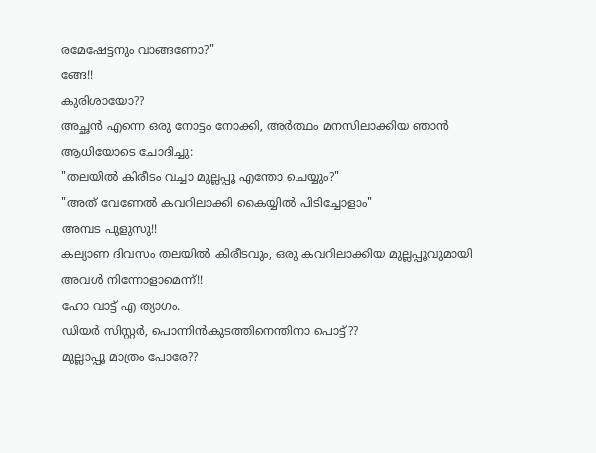രമേഷേട്ടനും വാങ്ങണോ?"
ങ്ങേ!!
കുരിശായോ??
അച്ഛന്‍ എന്നെ ഒരു നോട്ടം നോക്കി, അര്‍ത്ഥം മനസിലാക്കിയ ഞാന്‍ ആധിയോടെ ചോദിച്ചു:
"തലയില്‍ കിരീടം വച്ചാ മുല്ലപ്പൂ എന്തോ ചെയ്യും?"
"അത് വേണേല്‍ കവറിലാക്കി കൈയ്യില്‍ പിടിച്ചോളാം"
അമ്പട പുളുസു!!
കല്യാണ ദിവസം തലയില്‍ കിരീടവും, ഒരു കവറിലാക്കിയ മുല്ലപ്പൂവുമായി അവള്‍ നിന്നോളാമെന്ന്!!
ഹോ വാട്ട് എ ത്യാഗം.
ഡിയര്‍ സിസ്റ്റര്‍, പൊന്നിന്‍കുടത്തിനെന്തിനാ പൊട്ട്??
മുല്ലാപ്പൂ മാത്രം പോരേ??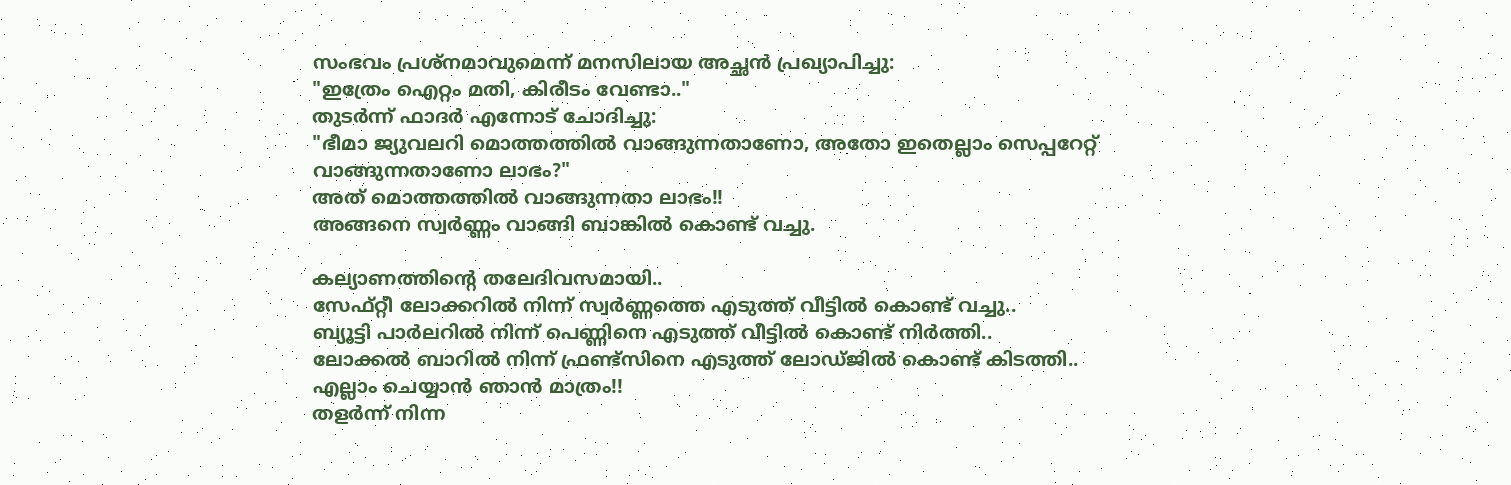സംഭവം പ്രശ്നമാവുമെന്ന് മനസിലായ അച്ഛന്‍ പ്രഖ്യാപിച്ചു:
"ഇത്രേം ഐറ്റം മതി, കിരീടം വേണ്ടാ.."
തുടര്‍ന്ന് ഫാദര്‍ എന്നോട് ചോദിച്ചു:
"ഭീമാ ജ്യുവലറി മൊത്തത്തില്‍ വാങ്ങുന്നതാണോ, അതോ ഇതെല്ലാം സെപ്പറേറ്റ് വാങ്ങുന്നതാണോ ലാഭം?"
അത് മൊത്തത്തില്‍ വാങ്ങുന്നതാ ലാഭം!!
അങ്ങനെ സ്വര്‍ണ്ണം വാങ്ങി ബാങ്കില്‍ കൊണ്ട് വച്ചു.

കല്യാണത്തിന്‍റെ തലേദിവസമായി..
സേഫ്റ്റീ ലോക്കറില്‍ നിന്ന് സ്വര്‍ണ്ണത്തെ എടുത്ത് വീട്ടില്‍ കൊണ്ട് വച്ചു..
ബ്യൂട്ടി പാര്‍ലറില്‍ നിന്ന് പെണ്ണിനെ എടുത്ത് വീട്ടില്‍ കൊണ്ട് നിര്‍ത്തി..
ലോക്കല്‍ ബാറില്‍ നിന്ന് ഫ്രണ്ട്സിനെ എടുത്ത് ലോഡ്ജില്‍ കൊണ്ട് കിടത്തി..
എല്ലാം ചെയ്യാന്‍ ഞാന്‍ മാത്രം!!
തളര്‍ന്ന് നിന്ന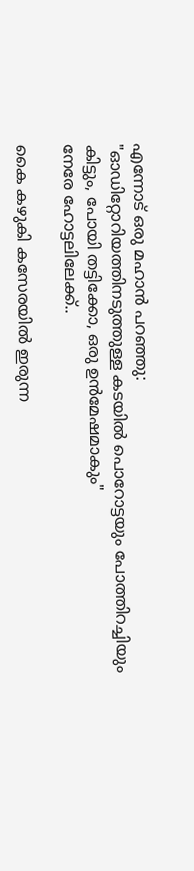എന്നോട് ഒരു മഹാന്‍ പറഞ്ഞു:
"ഓഡിറ്റോറിയത്തിനടുത്തുള്ള കടയില്‍ പൊറോട്ടയും പോത്തിറച്ചിയും കിട്ടും, പോയി തട്ടിക്കോ, ഒരു ഉന്‍മേഷമാകും"
നേരേ ഹോട്ടലിലേക്ക്..

കൈ കഴുകി കസേരയില്‍ ഇരുന്ന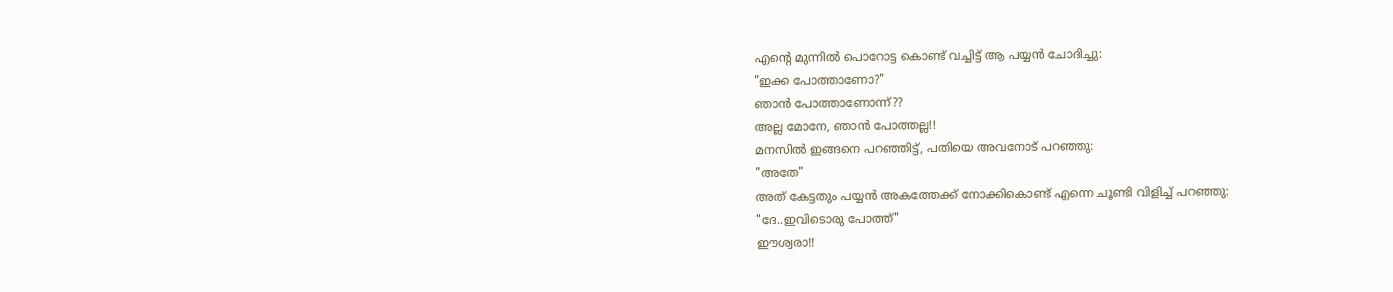എന്‍റെ മുന്നില്‍ പൊറോട്ട കൊണ്ട് വച്ചിട്ട് ആ പയ്യന്‍ ചോദിച്ചു:
"ഇക്ക പോത്താണോ?"
ഞാന്‍ പോത്താണോന്ന്??
അല്ല മോനേ, ഞാന്‍ പോത്തല്ല!!
മനസില്‍ ഇങ്ങനെ പറഞ്ഞിട്ട്, പതിയെ അവനോട് പറഞ്ഞു:
"അതേ"
അത് കേട്ടതും പയ്യന്‍ അകത്തേക്ക് നോക്കികൊണ്ട് എന്നെ ചൂണ്ടി വിളിച്ച് പറഞ്ഞു:
"ദേ..ഇവിടൊരു പോത്ത്"
ഈശ്വരാ!!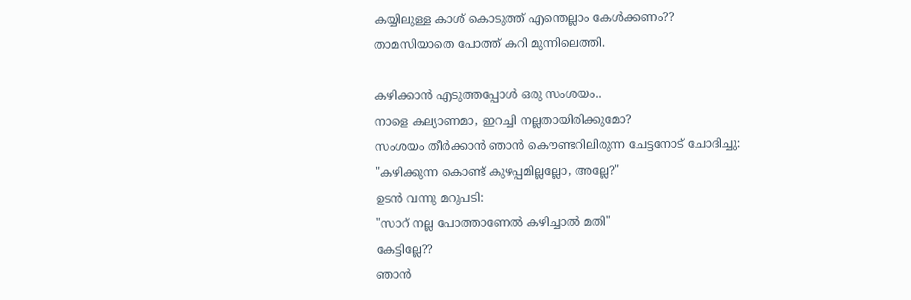കയ്യിലുള്ള കാശ് കൊടുത്ത് എന്തെല്ലാം കേള്‍ക്കണം??
താമസിയാതെ പോത്ത് കറി മുന്നിലെത്തി.

കഴിക്കാന്‍ എടുത്തപ്പോള്‍ ഒരു സംശയം..
നാളെ കല്യാണമാ, ഇറച്ചി നല്ലതായിരിക്കുമോ?
സംശയം തീര്‍ക്കാന്‍ ഞാന്‍ കൌണ്ടറിലിരുന്ന ചേട്ടനോട് ചോദിച്ചു:
"കഴിക്കുന്ന കൊണ്ട് കുഴപ്പമില്ലല്ലോ, അല്ലേ?"
ഉടന്‍ വന്നു മറുപടി:
"സാറ്‌ നല്ല പോത്താണേല്‍ കഴിച്ചാല്‍ മതി"
കേട്ടില്ലേ??
ഞാന്‍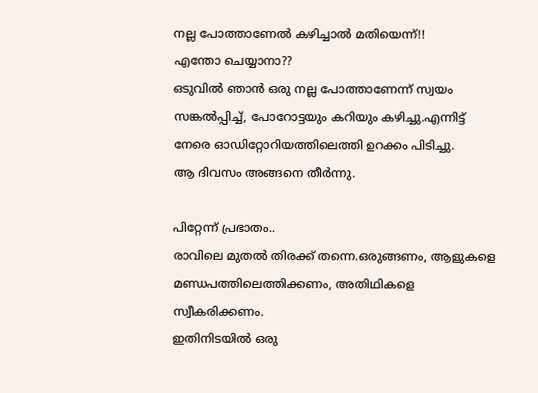നല്ല പോത്താണേല്‍ കഴിച്ചാല്‍ മതിയെന്ന്!!
എന്തോ ചെയ്യാനാ??
ഒടുവില്‍ ഞാന്‍ ഒരു നല്ല പോത്താണേന്ന് സ്വയം സങ്കല്‍പ്പിച്ച്, പോറോട്ടയും കറിയും കഴിച്ചു.എന്നിട്ട് നേരെ ഓഡിറ്റോറിയത്തിലെത്തി ഉറക്കം പിടിച്ചു.
ആ ദിവസം അങ്ങനെ തീര്‍ന്നു.

പിറ്റേന്ന് പ്രഭാതം..
രാവിലെ മുതല്‍ തിരക്ക് തന്നെ.ഒരുങ്ങണം, ആളുകളെ മണ്ഡപത്തിലെത്തിക്കണം, അതിഥികളെ സ്വീകരിക്കണം.
ഇതിനിടയില്‍ ഒരു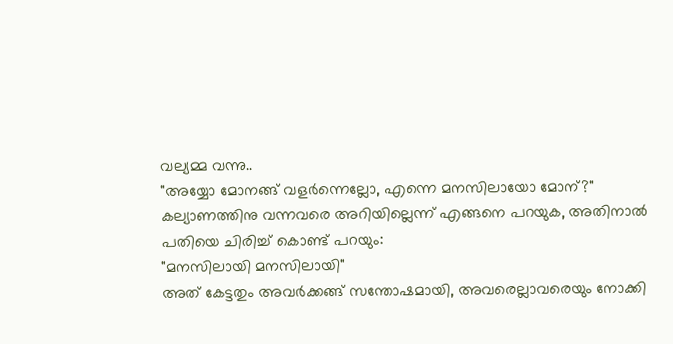വല്യമ്മ വന്നു..
"അയ്യോ മോനങ്ങ് വളര്‍ന്നെല്ലോ, എന്നെ മനസിലായോ മോന്?"
കല്യാണത്തിനു വന്നവരെ അറിയില്ലെന്ന് എങ്ങനെ പറയുക, അതിനാല്‍ പതിയെ ചിരിച്ച് കൊണ്ട് പറയും:
"മനസിലായി മനസിലായി"
അത് കേട്ടതും അവര്‍ക്കങ്ങ് സന്തോഷമായി, അവരെല്ലാവരെയും നോക്കി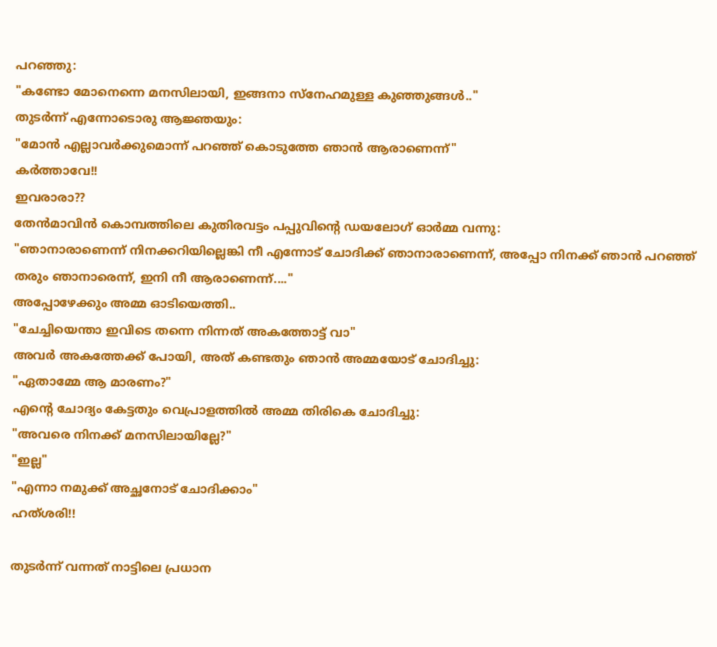പറഞ്ഞു:
"കണ്ടോ മോനെന്നെ മനസിലായി, ഇങ്ങനാ സ്നേഹമുള്ള കുഞ്ഞുങ്ങള്‍.."
തുടര്‍ന്ന് എന്നോടൊരു ആജ്ഞയും:
"മോന്‍ എല്ലാവര്‍ക്കുമൊന്ന് പറഞ്ഞ് കൊടുത്തേ ഞാന്‍ ആരാണെന്ന്"
കര്‍ത്താവേ!!
ഇവരാരാ??
തേന്‍മാവിന്‍ കൊമ്പത്തിലെ കുതിരവട്ടം പപ്പുവിന്‍റെ ഡയലോഗ് ഓര്‍മ്മ വന്നു:
"ഞാനാരാണെന്ന് നിനക്കറിയില്ലെങ്കി നീ എന്നോട് ചോദിക്ക് ഞാനാരാണെന്ന്, അപ്പോ നിനക്ക് ഞാന്‍ പറഞ്ഞ് തരും ഞാനാരെന്ന്, ഇനി നീ ആരാണെന്ന്...."
അപ്പോഴേക്കും അമ്മ ഓടിയെത്തി..
"ചേച്ചിയെന്താ ഇവിടെ തന്നെ നിന്നത് അകത്തോട്ട് വാ"
അവര്‍ അകത്തേക്ക് പോയി, അത് കണ്ടതും ഞാന്‍ അമ്മയോട് ചോദിച്ചു:
"ഏതാമ്മേ ആ മാരണം?"
എന്‍റെ ചോദ്യം കേട്ടതും വെപ്രാളത്തില്‍ അമ്മ തിരികെ ചോദിച്ചു:
"അവരെ നിനക്ക് മനസിലായില്ലേ?"
"ഇല്ല"
"എന്നാ നമുക്ക് അച്ഛനോട് ചോദിക്കാം"
ഹത്ശരി!!

തുടര്‍ന്ന് വന്നത് നാട്ടിലെ പ്രധാന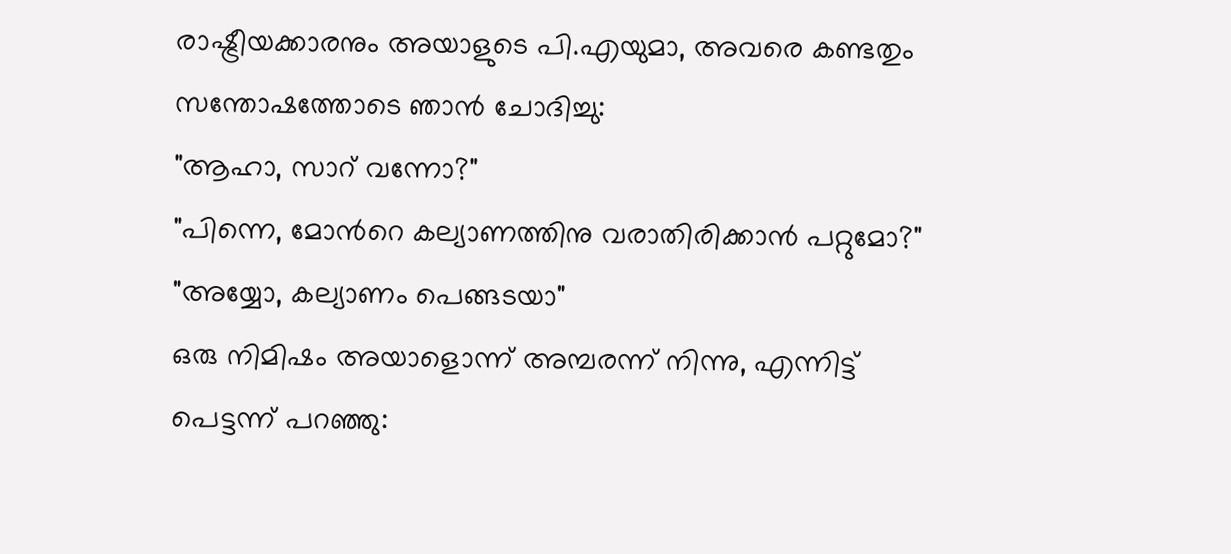രാഷ്ട്രീയക്കാരനും അയാളുടെ പി.എയുമാ, അവരെ കണ്ടതും സന്തോഷത്തോടെ ഞാന്‍ ചോദിച്ചു:
"ആഹാ, സാറ്‌ വന്നോ?"
"പിന്നെ, മോന്‍റെ കല്യാണത്തിനു വരാതിരിക്കാന്‍ പറ്റുമോ?"
"അയ്യോ, കല്യാണം പെങ്ങടയാ"
ഒരു നിമിഷം അയാളൊന്ന് അമ്പരന്ന് നിന്നു, എന്നിട്ട് പെട്ടന്ന് പറഞ്ഞു: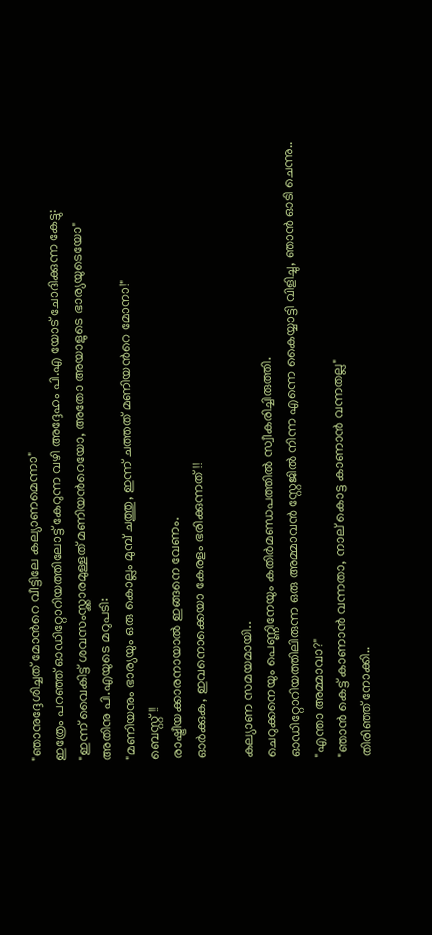"ഞാനുദ്ദേശിച്ചത് മോന്‍റെ വീട്ടിലേ കല്യാണമെന്നാ"
ഇത്രേം പറഞ്ഞ് ഓഡിറ്റോറിയത്തിലോട്ട് കേറുന്ന വഴി അദ്ദേഹം പി.എ യോട് ചോദിക്കുന്ന കേട്ടു:
"ഇന്ന് വൈകിട്ട് ശവസംസ്ക്കാരമുള്ളത് മണിയന്‍റെയോ, അതോ അയാളുടെ ഭാര്യയുടെയോ"
അതിനു പി.എയുടെ മറുപടി:
"മണിയനും ഭാര്യയും ഒരു കൊല്ലം മുമ്പ് ചത്തു, ഇന്ന് ചത്തത് മണിയന്‍റെ മോനാ!"
ബെസ്റ്റ്!!
രാഷ്ട്രീയക്കാരനായാല്‍ ഇങ്ങനെ വേണം.
ഓര്‍ക്കുക, ഇവനൊക്കെയാ കേരളം ഭരിക്കുന്നത്!!

കല്യാണ സമയമായി..
ചെറുക്കനെയും പെണ്ണിനേയും കതിര്‍മണ്ഡപത്തില്‍ സ്വീകരിച്ചിരുത്തി.
ഓഡിറ്റോറിയത്തിലിരുന്ന ഒരു അമ്മാവന്‍ സ്റ്റേജില്‍ നിന്ന എന്നെ കൈയ്യാട്ടി വിളിച്ചു, ഞാന്‍ ഓടി ചെന്നു..
"എന്താ അമ്മാവാ?"
"ഞാന്‍ കെട്ട് കാണാന്‍ വന്നതാ, നാല്‌ കൊട്ട കാണാന്‍ വന്നതല്ല"
തിരിഞ്ഞ് നോക്കി..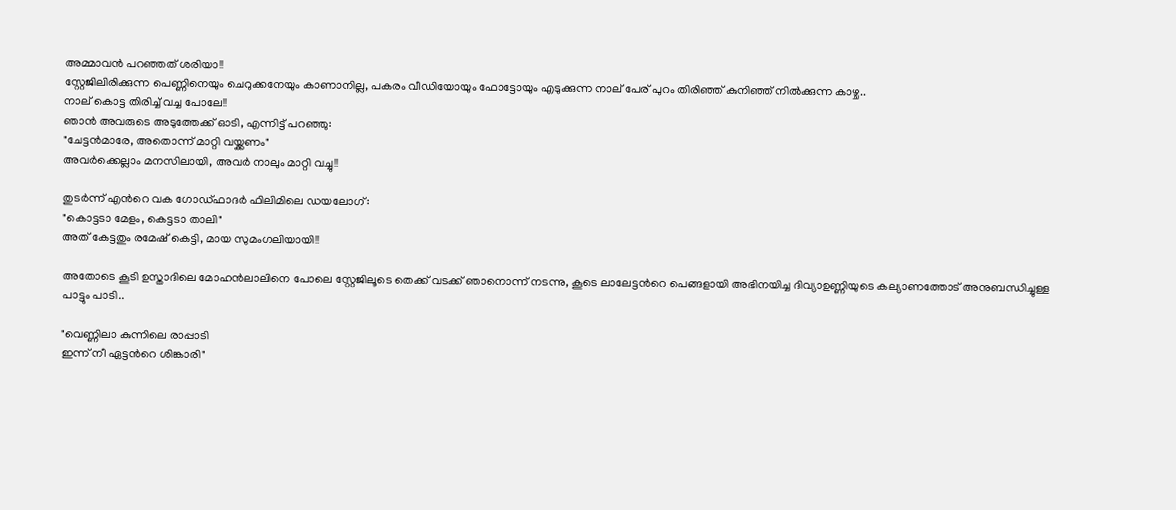അമ്മാവന്‍ പറഞ്ഞത് ശരിയാ!!
സ്റ്റേജിലിരിക്കുന്ന പെണ്ണിനെയും ചെറുക്കനേയും കാണാനില്ല, പകരം വീഡിയോയും ഫോട്ടോയും എടുക്കുന്ന നാല്‌ പേര്‌ പുറം തിരിഞ്ഞ് കുനിഞ്ഞ് നില്‍ക്കുന്ന കാഴ്ച..
നാല്‌ കൊട്ട തിരിച്ച് വച്ച പോലേ!!
ഞാന്‍ അവരുടെ അടുത്തേക്ക് ഓടി, എന്നിട്ട് പറഞ്ഞു:
"ചേട്ടന്‍മാരേ, അതൊന്ന് മാറ്റി വയ്ക്കണം"
അവര്‍ക്കെല്ലാം മനസിലായി, അവര്‍ നാലും മാറ്റി വച്ചു!!

തുടര്‍ന്ന് എന്‍റെ വക ഗോഡ്ഫാദര്‍ ഫിലിമിലെ ഡയലോഗ്:
"കൊട്ടടാ മേളം, കെട്ടടാ താലി"
അത് കേട്ടതും രമേഷ് കെട്ടി, മായ സുമംഗലിയായി!!

അതോടെ കൂടി ഉസ്താദിലെ മോഹന്‍ലാലിനെ പോലെ സ്റ്റേജിലൂടെ തെക്ക് വടക്ക് ഞാനൊന്ന് നടന്നു, കൂടെ ലാലേട്ടന്‍റെ പെങ്ങളായി അഭിനയിച്ച ദിവ്യാഉണ്ണിയുടെ കല്യാണത്തോട് അനുബന്ധിച്ചുള്ള പാട്ടും പാടി..

"വെണ്ണിലാ കുന്നിലെ രാപ്പാടി
ഇന്ന് നീ ഏട്ടന്‍റെ ശിങ്കാരി"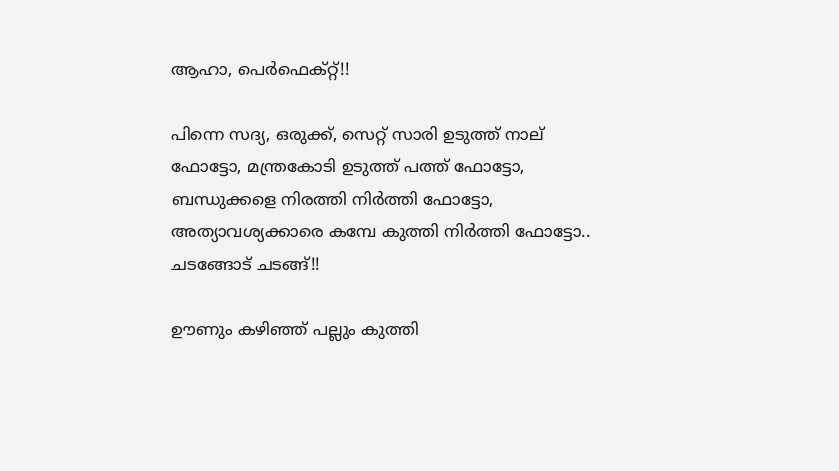ആഹാ, പെര്‍ഫെക്റ്റ്!!

പിന്നെ സദ്യ, ഒരുക്ക്, സെറ്റ് സാരി ഉടുത്ത് നാല്‌ ഫോട്ടോ, മന്ത്രകോടി ഉടുത്ത് പത്ത് ഫോട്ടോ, ബന്ധുക്കളെ നിരത്തി നിര്‍ത്തി ഫോട്ടോ, അത്യാവശ്യക്കാരെ കമ്പേ കുത്തി നിര്‍ത്തി ഫോട്ടോ..
ചടങ്ങോട് ചടങ്ങ്!!

ഊണും കഴിഞ്ഞ് പല്ലും കുത്തി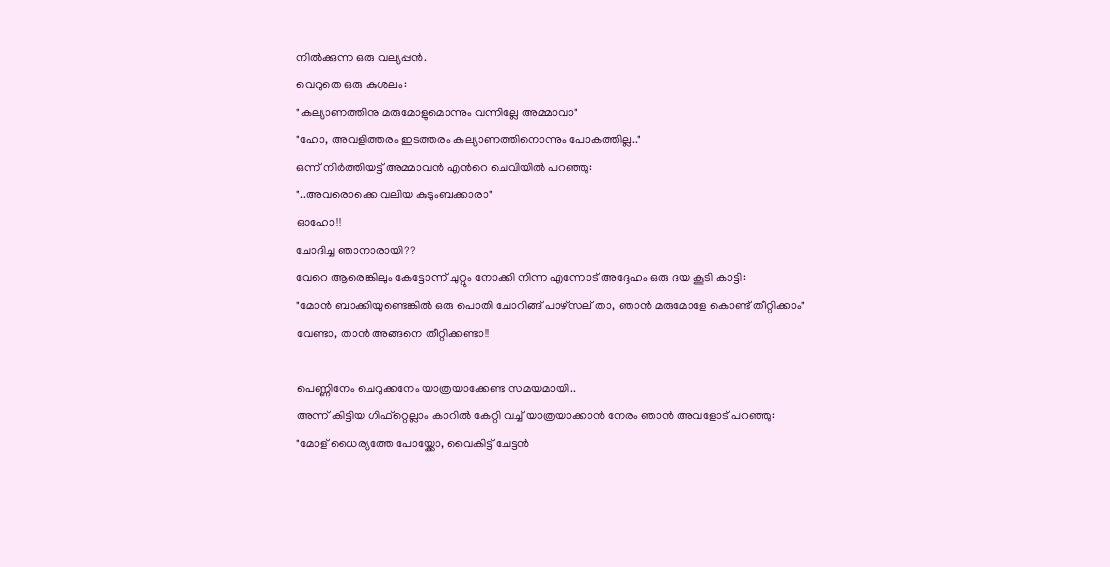നില്‍ക്കുന്ന ഒരു വല്യപ്പന്‍.
വെറുതെ ഒരു കുശലം:
"കല്യാണത്തിനു മരുമോളുമൊന്നും വന്നില്ലേ അമ്മാവാ"
"ഹോ, അവളിത്തരം ഇടത്തരം കല്യാണത്തിനൊന്നും പോകത്തില്ല.."
ഒന്ന് നിര്‍ത്തിയട്ട് അമ്മാവന്‍ എന്‍റെ ചെവിയില്‍ പറഞ്ഞു:
"..അവരൊക്കെ വലിയ കുടുംബക്കാരാ"
ഓഹോ!!
ചോദിച്ച ഞാനാരായി??
വേറെ ആരെങ്കിലും കേട്ടോന്ന് ചുറ്റും നോക്കി നിന്ന എന്നോട് അദ്ദേഹം ഒരു ദയ കൂടി കാട്ടി:
"മോന്‍ ബാക്കിയുണ്ടെങ്കില്‍ ഒരു പൊതി ചോറിങ്ങ് പാഴ്സല്‌ താ, ഞാന്‍ മരുമോളേ കൊണ്ട് തീറ്റിക്കാം"
വേണ്ടാ, താന്‍ അങ്ങനെ തീറ്റിക്കണ്ടാ!!

പെണ്ണിനേം ചെറുക്കനേം യാത്രയാക്കേണ്ട സമയമായി..
അന്ന് കിട്ടിയ ഗിഫ്റ്റെല്ലാം കാറില്‍ കേറ്റി വച്ച് യാത്രയാക്കാന്‍ നേരം ഞാന്‍ അവളോട് പറഞ്ഞു:
"മോള്‌ ധൈര്യത്തേ പോയ്ക്കോ, വൈകിട്ട് ചേട്ടന്‍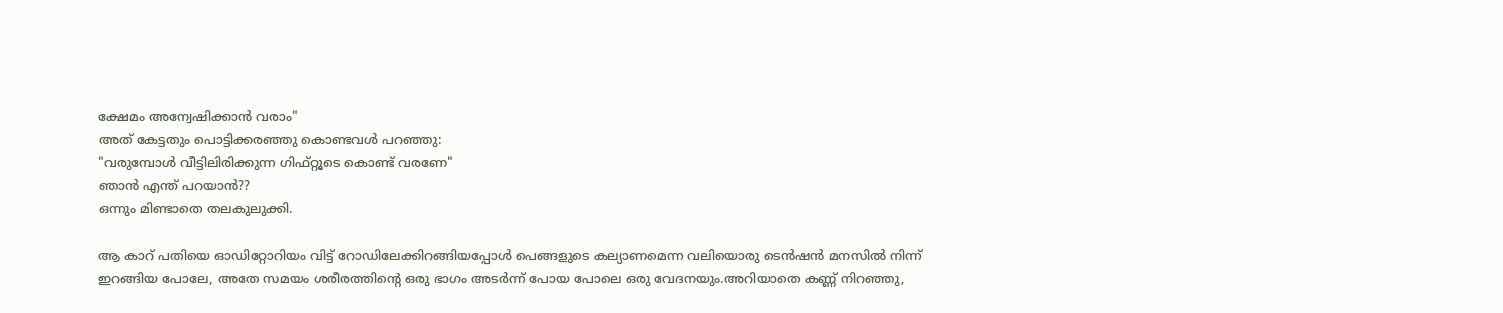ക്ഷേമം അന്വേഷിക്കാന്‍ വരാം"
അത് കേട്ടതും പൊട്ടിക്കരഞ്ഞു കൊണ്ടവള്‍ പറഞ്ഞു:
"വരുമ്പോള്‍ വീട്ടിലിരിക്കുന്ന ഗിഫ്റ്റൂടെ കൊണ്ട് വരണേ"
ഞാന്‍ എന്ത് പറയാന്‍??
ഒന്നും മിണ്ടാതെ തലകുലുക്കി.

ആ കാറ്‌ പതിയെ ഓഡിറ്റോറിയം വിട്ട് റോഡിലേക്കിറങ്ങിയപ്പോള്‍ പെങ്ങളുടെ കല്യാണമെന്ന വലിയൊരു ടെന്‍ഷന്‍ മനസില്‍ നിന്ന് ഇറങ്ങിയ പോലേ, അതേ സമയം ശരീരത്തിന്‍റെ ഒരു ഭാഗം അടര്‍ന്ന് പോയ പോലെ ഒരു വേദനയും.അറിയാതെ കണ്ണ്‌ നിറഞ്ഞു,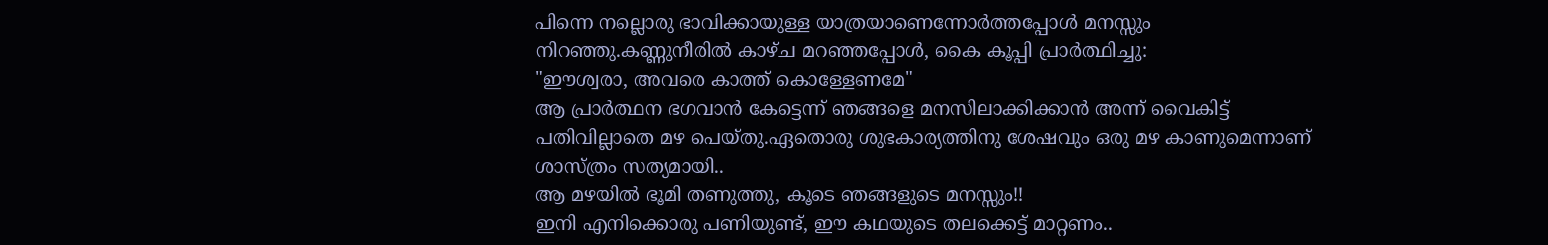പിന്നെ നല്ലൊരു ഭാവിക്കായുള്ള യാത്രയാണെന്നോര്‍ത്തപ്പോള്‍ മനസ്സും നിറഞ്ഞു.കണ്ണുനീരില്‍ കാഴ്ച മറഞ്ഞപ്പോള്‍, കൈ കൂപ്പി പ്രാര്‍ത്ഥിച്ചു:
"ഈശ്വരാ, അവരെ കാത്ത് കൊള്ളേണമേ"
ആ പ്രാര്‍ത്ഥന ഭഗവാന്‍ കേട്ടെന്ന് ഞങ്ങളെ മനസിലാക്കിക്കാന്‍ അന്ന് വൈകിട്ട് പതിവില്ലാതെ മഴ പെയ്തു.ഏതൊരു ശുഭകാര്യത്തിനു ശേഷവും ഒരു മഴ കാണുമെന്നാണ്‌ ശാസ്ത്രം സത്യമായി..
ആ മഴയില്‍ ഭൂമി തണുത്തു, കൂടെ ഞങ്ങളുടെ മനസ്സും!!
ഇനി എനിക്കൊരു പണിയുണ്ട്, ഈ കഥയുടെ തലക്കെട്ട് മാറ്റണം..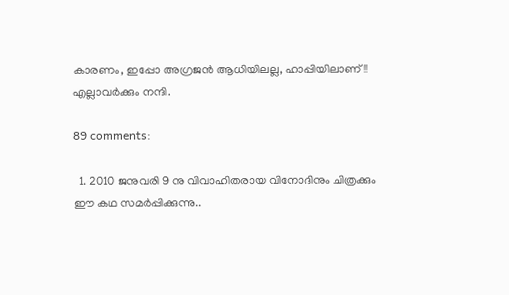കാരണം, ഇപ്പോ അഗ്രജന്‍ ആധിയിലല്ല, ഹാപ്പിയിലാണ്!!
എല്ലാവര്‍ക്കും നന്ദി.

89 comments:

  1. 2010 ജനുവരി 9 നു വിവാഹിതരായ വിനോദിനും ചിത്രക്കും ഈ കഥ സമര്‍പ്പിക്കുന്നു..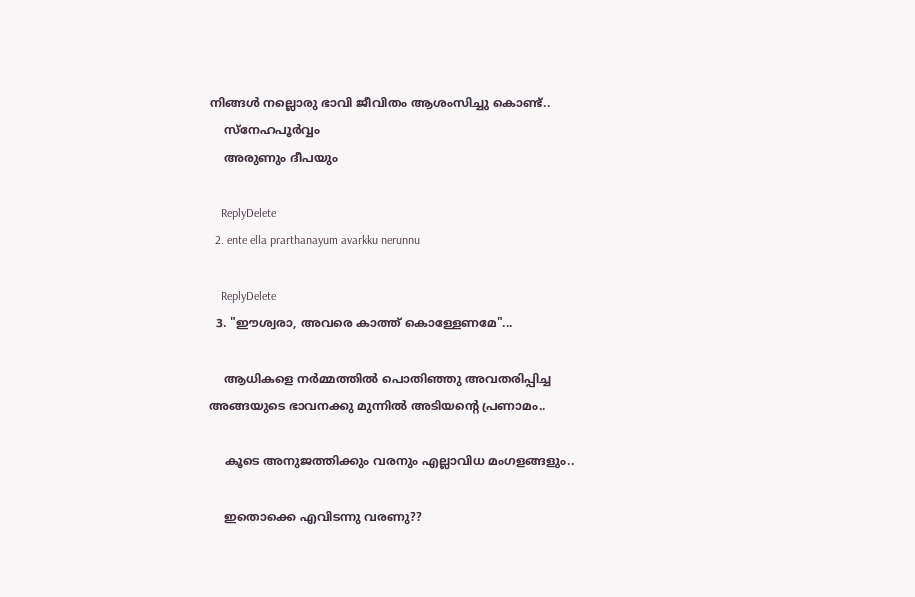നിങ്ങള്‍ നല്ലൊരു ഭാവി ജീവിതം ആശംസിച്ചു കൊണ്ട്..
    സ്നേഹപൂര്‍വ്വം
    അരുണും ദീപയും

    ReplyDelete
  2. ente ella prarthanayum avarkku nerunnu

    ReplyDelete
  3. "ഈശ്വരാ, അവരെ കാത്ത് കൊള്ളേണമേ"...

    ആധികളെ നർമ്മത്തിൽ പൊതിഞ്ഞു അവതരിപ്പിച്ച അങ്ങയുടെ ഭാവനക്കു മുന്നിൽ അടിയന്റെ പ്രണാമം..

    കൂടെ അനുജത്തിക്കും വരനും എല്ലാവിധ മംഗളങ്ങളും..

    ഇതൊക്കെ എവിടന്നു വരണു??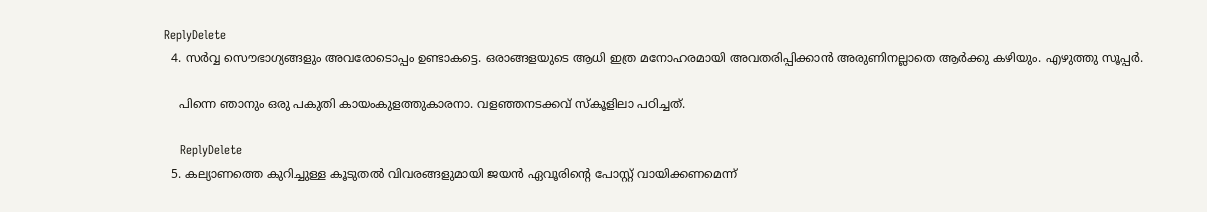ReplyDelete
  4. സര്‍വ്വ സൌഭാഗ്യങ്ങളും അവരോടൊപ്പം ഉണ്ടാകട്ടെ. ഒരാങ്ങളയുടെ ആധി ഇത്ര മനോഹരമായി അവതരിപ്പിക്കാന്‍ അരുണിനല്ലാതെ ആര്‍ക്കു കഴിയും. എഴുത്തു സൂപ്പര്‍.

    പിന്നെ ഞാനും ഒരു പകുതി കായംകുളത്തുകാരനാ. വളഞ്ഞനടക്കവ്‌ സ്കൂളിലാ പഠിച്ചത്‌.

    ReplyDelete
  5. കല്യാണത്തെ കുറിച്ചുള്ള കൂടുതല്‍ വിവരങ്ങളുമായി ജയന്‍ ഏവൂരിന്‍റെ പോസ്റ്റ് വായിക്കണമെന്ന്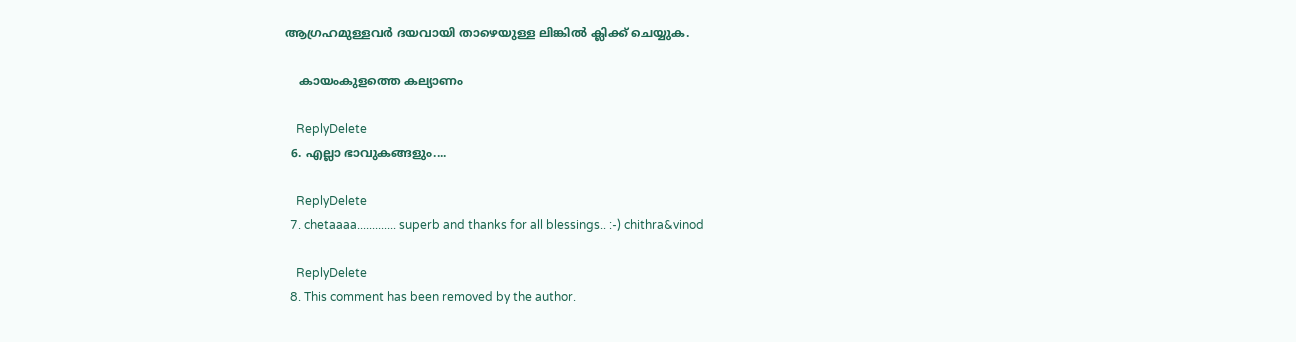ആഗ്രഹമുള്ളവര്‍ ദയവായി താഴെയുള്ള ലിങ്കില്‍ ക്ലിക്ക് ചെയ്യുക.

    കായംകുളത്തെ കല്യാണം

    ReplyDelete
  6. എല്ലാ ഭാവുകങ്ങളും....

    ReplyDelete
  7. chetaaaa............. superb and thanks for all blessings.. :-) chithra&vinod

    ReplyDelete
  8. This comment has been removed by the author.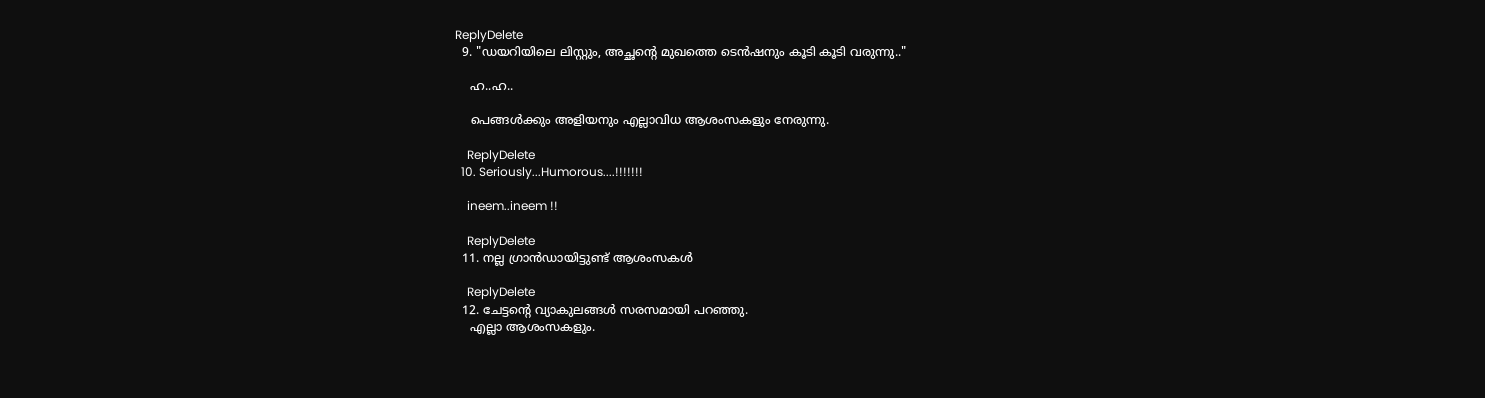ReplyDelete
  9. "ഡയറിയിലെ ലിസ്റ്റും, അച്ഛന്‍റെ മുഖത്തെ ടെന്‍ഷനും കൂടി കൂടി വരുന്നു.."

    ഹ..ഹ..

    പെങ്ങൾക്കും അളിയനും എല്ലാവിധ ആശംസകളും നേരുന്നു.

    ReplyDelete
  10. Seriously...Humorous....!!!!!!!

    ineem..ineem !!

    ReplyDelete
  11. നല്ല ഗ്രാൻഡായിട്ടുണ്ട് ആശംസകൾ

    ReplyDelete
  12. ചേട്ടന്റെ വ്യാകുലങ്ങള്‍ സരസമായി പറഞ്ഞു.
    എല്ലാ ആശംസകളും.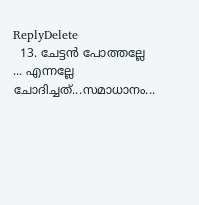ReplyDelete
  13. ചേട്ടന്‍ പോത്തല്ലേ ... എന്നല്ലേ ചോദിച്ചത്...സമാധാനം...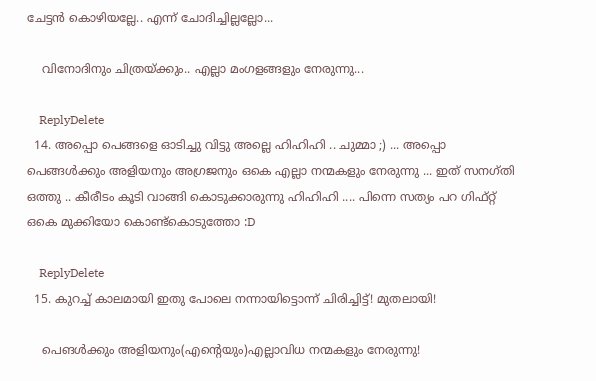ചേട്ടന്‍ കൊഴിയല്ലേ.. എന്ന് ചോദിച്ചില്ലല്ലോ...

    വിനോദിനും ചിത്രയ്ക്കും.. എല്ലാ മംഗളങ്ങളും നേരുന്നു...

    ReplyDelete
  14. അപ്പൊ പെങ്ങളെ ഓടിച്ചു വിട്ടു അല്ലെ ഹിഹിഹി .. ചുമ്മാ ;) ... അപ്പൊ പെങ്ങള്‍ക്കും അളിയനും അഗ്രജനും ഒകെ എല്ലാ നന്മകളും നേരുന്നു ... ഇത് സനഗ്തി ഒത്തു .. കീരീടം കൂടി വാങ്ങി കൊടുക്കാരുന്നു ഹിഹിഹി .... പിന്നെ സത്യം പറ ഗിഫ്റ്റ് ഒകെ മുക്കിയോ കൊണ്ട്കൊടുത്തോ :D

    ReplyDelete
  15. കുറച്ച് കാലമായി ഇതു പോലെ നന്നായിട്ടൊന്ന് ചിരിച്ചിട്ട്! മുതലായി!

    പെങള്‍ക്കും അളിയനും(എന്റെയും)എല്ലാവിധ നന്മകളും നേരുന്നു!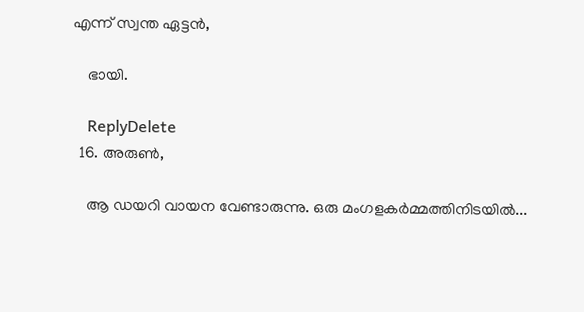എന്ന് സ്വന്ത ഏട്ടന്‍,

    ഭായി.

    ReplyDelete
  16. അരുൺ,

    ആ ഡയറി വായന വേണ്ടാരുന്നു. ഒരു മംഗളകർമ്മത്തിനിടയിൽ...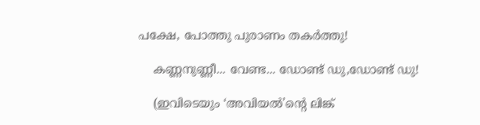പക്ഷേ, പോത്തു പുരാണം തകർത്തു!

    കണ്ണനുണ്ണീ... വേണ്ട... ഡോണ്ട് ഡു,ഡോണ്ട് ഡു!

    (ഇവിടെയും ‘അവിയൽ’ന്റെ ലിങ്ക്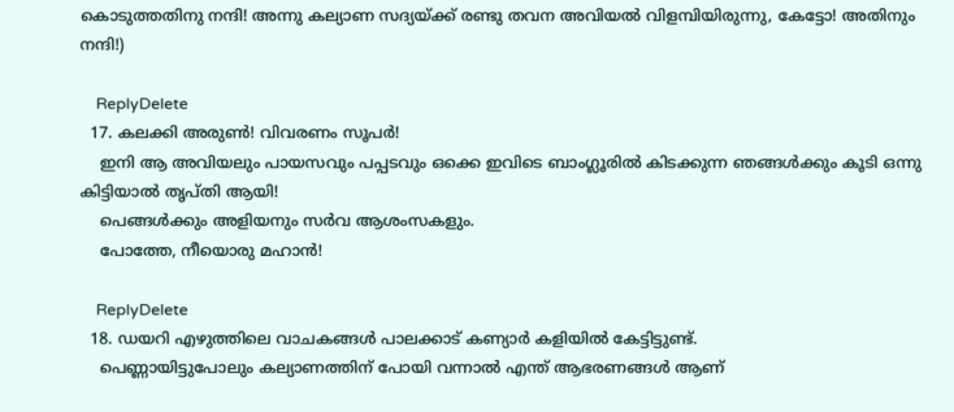കൊടുത്തതിനു നന്ദി! അന്നു കല്യാണ സദ്യയ്ക്ക് രണ്ടു തവന അവിയൽ വിളമ്പിയിരുന്നു, കേട്ടോ! അതിനും നന്ദി!)

    ReplyDelete
  17. കലക്കി അരുണ്‍! വിവരണം സൂപര്‍!
    ഇനി ആ അവിയലും പായസവും പപ്പടവും ഒക്കെ ഇവിടെ ബാംഗ്ലൂരില്‍ കിടക്കുന്ന ഞങ്ങള്‍ക്കും കൂടി ഒന്നു കിട്ടിയാല്‍ തൃപ്തി ആയി!
    പെങ്ങള്‍ക്കും അളിയനും സര്‍വ ആശംസകളും.
    പോത്തേ, നീയൊരു മഹാന്‍!

    ReplyDelete
  18. ഡയറി എഴുത്തിലെ വാചകങ്ങള്‍ പാലക്കാട്‌ കണ്യാര്‍ കളിയില്‍ കേട്ടിട്ടുണ്ട്.
    പെണ്ണായിട്ടുപോലും കല്യാണത്തിന് പോയി വന്നാല്‍ എന്ത് ആഭരണങ്ങള്‍ ആണ്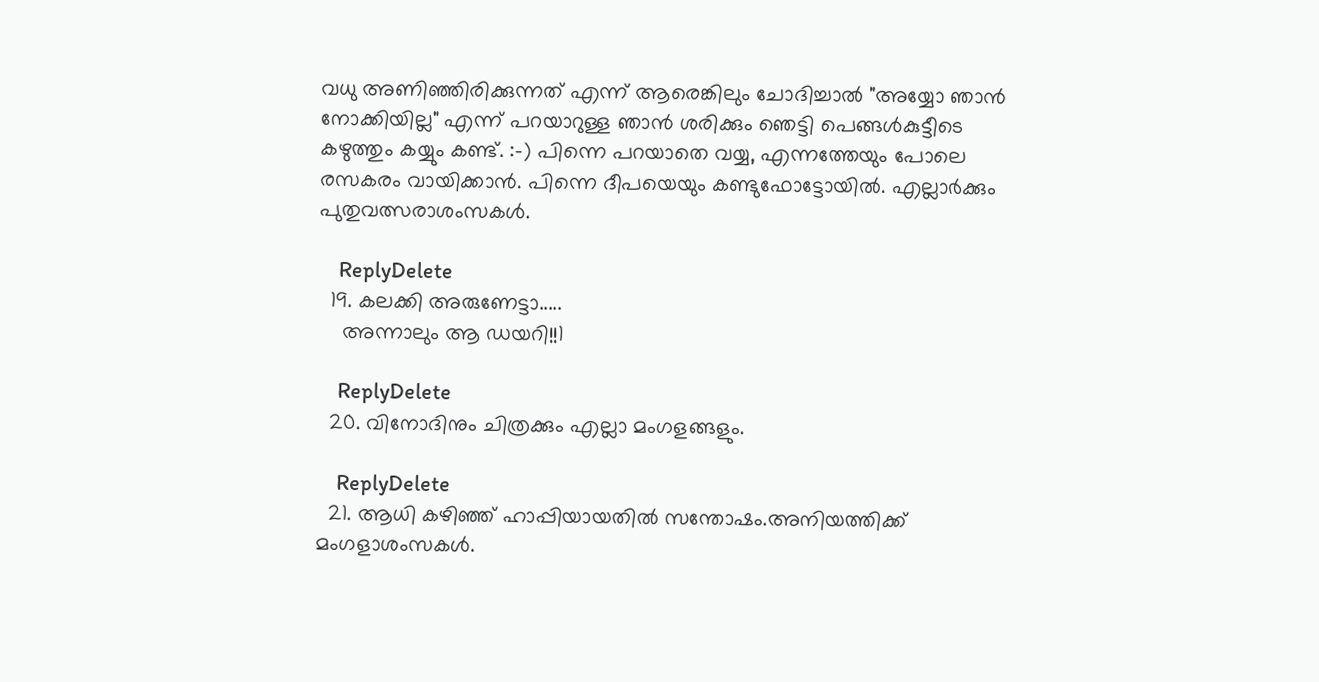വധു അണിഞ്ഞിരിക്കുന്നത് എന്ന് ആരെങ്കിലും ചോദിച്ചാല്‍ "അയ്യോ ഞാന്‍ നോക്കിയില്ല" എന്ന് പറയാറുള്ള ഞാന്‍ ശരിക്കും ഞെട്ടി പെങ്ങള്‍കുട്ടീടെ കഴുത്തും കയ്യും കണ്ട്. :-) പിന്നെ പറയാതെ വയ്യ, എന്നത്തേയും പോലെ രസകരം വായിക്കാന്‍. പിന്നെ ദീപയെയും കണ്ടുഫോട്ടോയില്‍. എല്ലാര്‍ക്കും പുതുവത്സരാശംസകള്‍.

    ReplyDelete
  19. കലക്കി അരുണേട്ടാ.....
    അന്നാലും ആ ഡയറി!!1

    ReplyDelete
  20. വിനോദിനും ചിത്രക്കും എല്ലാ മംഗളങ്ങളും.

    ReplyDelete
  21. ആധി കഴിഞ്ഞ് ഹാപ്പിയായതില്‍ സന്തോഷം.അനിയത്തിക്ക് മംഗളാശംസകള്‍.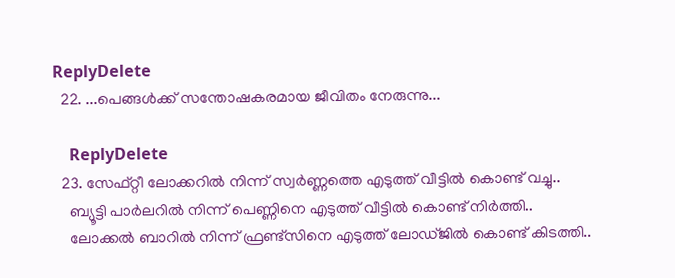ReplyDelete
  22. ...പെങ്ങള്‍ക്ക് സന്തോഷകരമായ ജീവിതം നേരുന്നു...

    ReplyDelete
  23. സേഫ്റ്റീ ലോക്കറില്‍ നിന്ന് സ്വര്‍ണ്ണത്തെ എടുത്ത് വീട്ടില്‍ കൊണ്ട് വച്ചു..
    ബ്യൂട്ടി പാര്‍ലറില്‍ നിന്ന് പെണ്ണിനെ എടുത്ത് വീട്ടില്‍ കൊണ്ട് നിര്‍ത്തി..
    ലോക്കല്‍ ബാറില്‍ നിന്ന് ഫ്രണ്ട്സിനെ എടുത്ത് ലോഡ്ജില്‍ കൊണ്ട് കിടത്തി..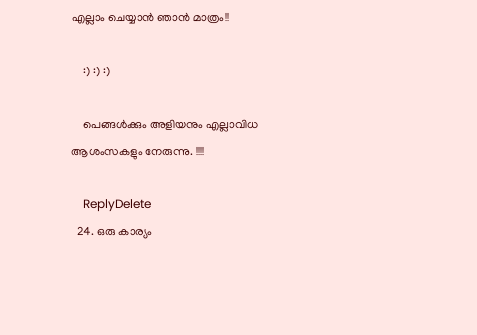എല്ലാം ചെയ്യാന്‍ ഞാന്‍ മാത്രം!!

    :) :) :)

    പെങ്ങള്‍ക്കും അളിയനും എല്ലാവിധ ആശംസകളും നേരുന്നു. !!!!

    ReplyDelete
  24. ഒരു കാര്യം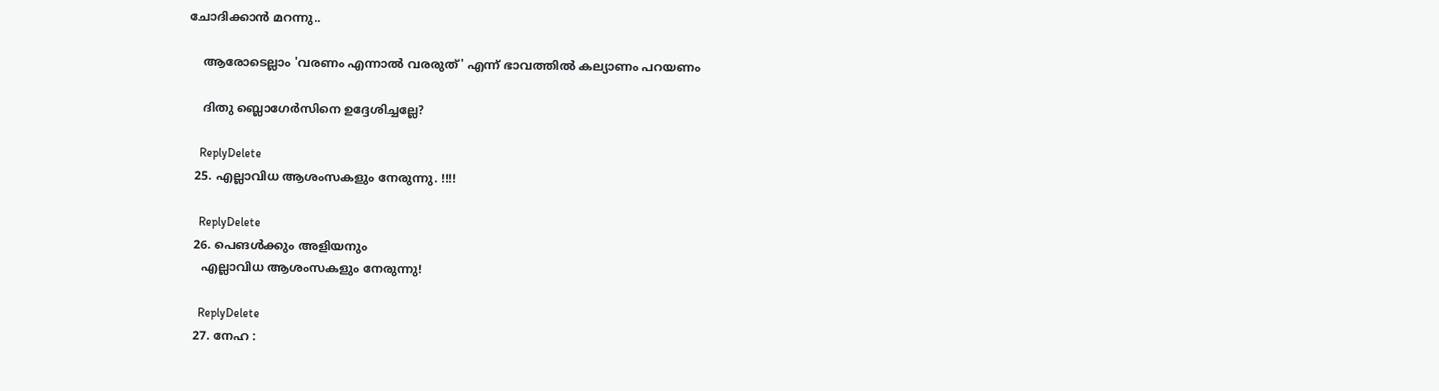ചോദിക്കാൻ മറന്നു..

    ആരോടെല്ലാം 'വരണം എന്നാല്‍ വരരുത്' എന്ന് ഭാവത്തില്‍ കല്യാണം പറയണം

    ദിതു ബ്ലൊഗേർസിനെ ഉദ്ദേശിച്ചല്ലേ?

    ReplyDelete
  25. എല്ലാവിധ ആശംസകളും നേരുന്നു. !!!!

    ReplyDelete
  26. പെങള്‍ക്കും അളിയനും
    എല്ലാവിധ ആശംസകളും നേരുന്നു!

    ReplyDelete
  27. നേഹ :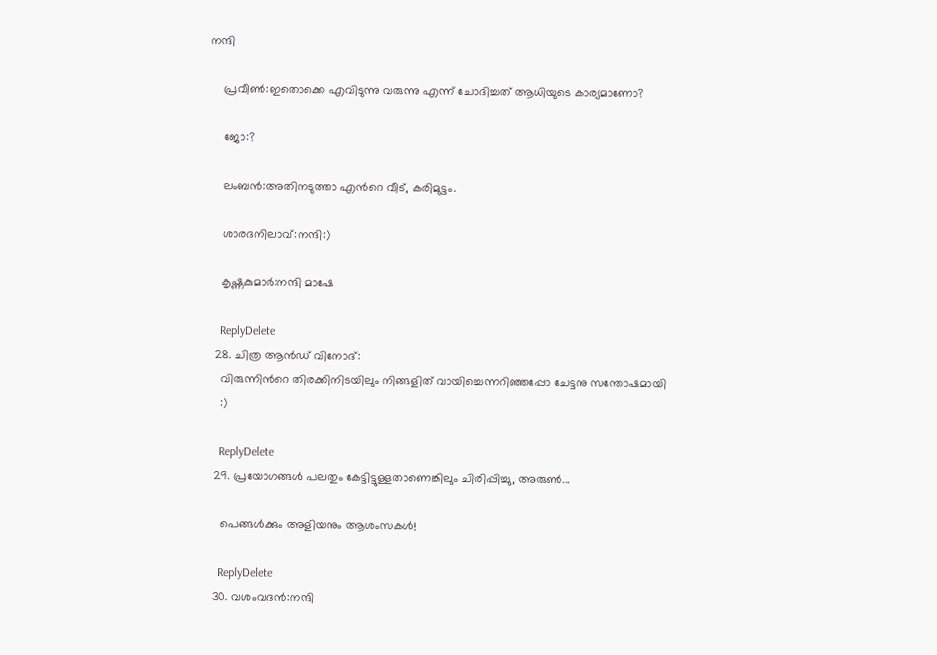നന്ദി

    പ്രവീണ്‍:ഇതൊക്കെ എവിടുന്നു വരുന്നു എന്ന് ചോദിച്ചത് ആധിയുടെ കാര്യമാണോ?

    ജോ:?

    ലംബന്‍:അതിനടുത്താ എന്‍റെ വീട്, കരിമുട്ടം.

    ശാരദനിലാവ്:നന്ദി:)

    കൃഷ്ണകുമാര്‍:നന്ദി മാഷേ

    ReplyDelete
  28. ചിത്ര ആന്‍ഡ് വിനോദ്:
    വിരുന്നിന്‍റെ തിരക്കിനിടയിലും നിങ്ങളിത് വായിച്ചെന്നറിഞ്ഞപ്പോ ചേട്ടനു സന്തോഷമായി
    :)

    ReplyDelete
  29. പ്രയോഗങ്ങള്‍ പലതും കേട്ടിട്ടുള്ളതാണെങ്കിലും ചിരിപ്പിച്ചു, അരുണ്‍...

    പെങ്ങള്‍ക്കും അളിയനും ആശംസകള്‍!

    ReplyDelete
  30. വശംവദന്‍:നന്ദി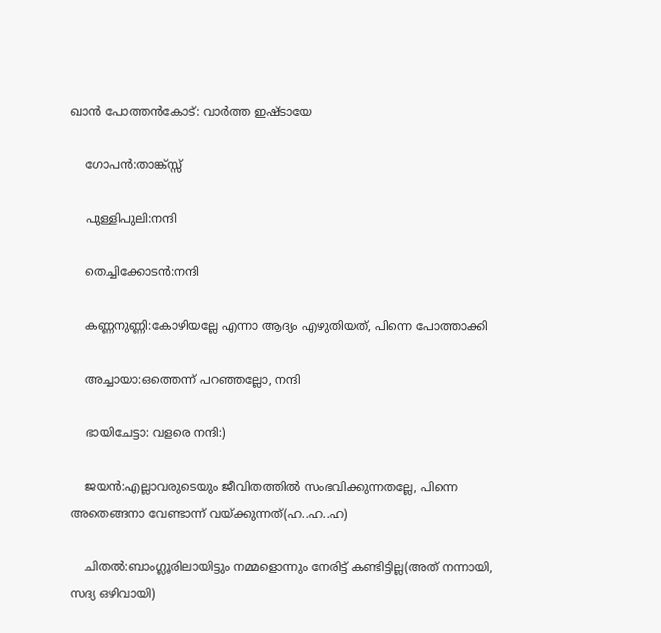ഖാന്‍ പോത്തന്‍കോട്: വാര്‍ത്ത ഇഷ്ടായേ

    ഗോപന്‍:താങ്ക്സ്സ്

    പുള്ളിപുലി:നന്ദി

    തെച്ചിക്കോടന്‍:നന്ദി

    കണ്ണനുണ്ണി:കോഴിയല്ലേ എന്നാ ആദ്യം എഴുതിയത്, പിന്നെ പോത്താക്കി

    അച്ചായാ:ഒത്തെന്ന് പറഞ്ഞല്ലോ, നന്ദി

    ഭായിചേട്ടാ: വളരെ നന്ദി:)

    ജയന്‍:എല്ലാവരുടെയും ജീവിതത്തില്‍ സംഭവിക്കുന്നതല്ലേ, പിന്നെ അതെങ്ങനാ വേണ്ടാന്ന് വയ്ക്കുന്നത്(ഹ..ഹ..ഹ)

    ചിതല്‍:ബാംഗ്ലൂരിലായിട്ടും നമ്മളൊന്നും നേരിട്ട് കണ്ടിട്ടില്ല(അത് നന്നായി, സദ്യ ഒഴിവായി)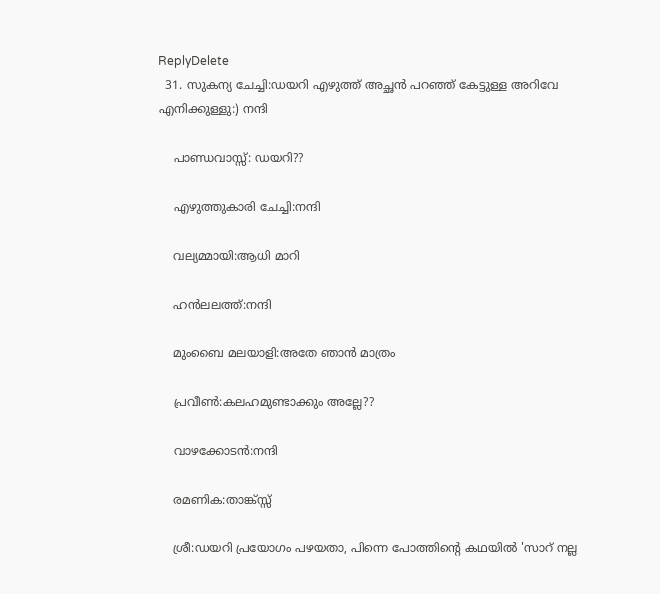ReplyDelete
  31. സുകന്യ ചേച്ചി:ഡയറി എഴുത്ത് അച്ഛന്‍ പറഞ്ഞ് കേട്ടുള്ള അറിവേ എനിക്കുള്ളു:) നന്ദി

    പാണ്ഡവാസ്സ്: ഡയറി??

    എഴുത്തുകാരി ചേച്ചി:നന്ദി

    വല്യമ്മായി:ആധി മാറി

    ഹന്‍ലലത്ത്:നന്ദി

    മുംബൈ മലയാളി:അതേ ഞാന്‍ മാത്രം

    പ്രവീണ്‍:കലഹമുണ്ടാക്കും അല്ലേ??

    വാഴക്കോടന്‍:നന്ദി

    രമണിക:താങ്ക്സ്സ്

    ശ്രീ:ഡയറി പ്രയോഗം പഴയതാ, പിന്നെ പോത്തിന്‍റെ കഥയില്‍ 'സാറ്‌ നല്ല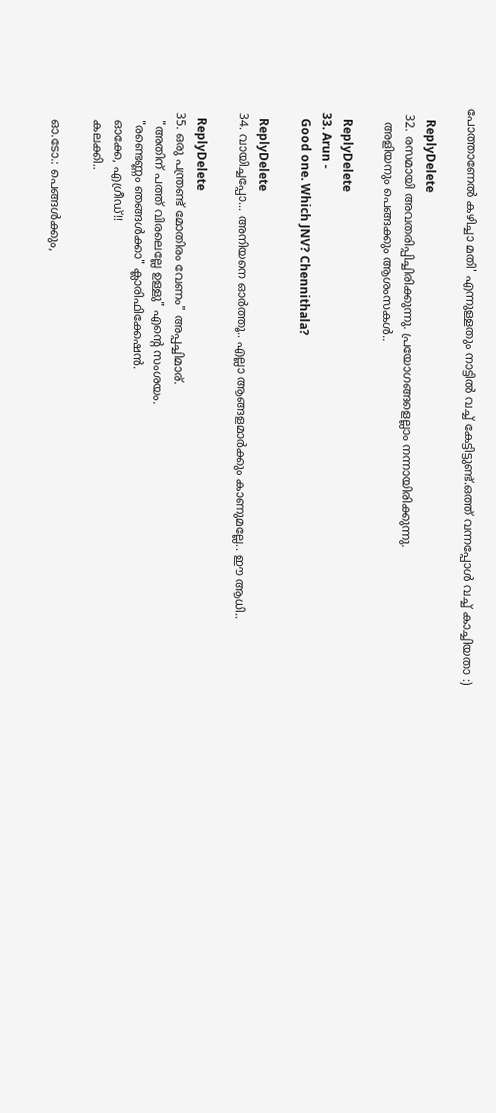പോത്താണേല്‍ കഴിച്ചാ മതി' എന്നുള്ളതും നാട്ടില്‍ വച്ച് കേട്ടിട്ടുണ്ട്.ഒത്ത് വന്നപ്പോള്‍ വച്ച് കാച്ചിയതാ :)

    ReplyDelete
  32. രസമായി അവതരിപ്പിച്ചിരിക്കുന്നു. പ്രയോഗങ്ങളെല്ലാം നന്നായിരിക്കുന്നു.
    അളിയനും പെങ്ങക്കും ആശംസകള്‍..

    ReplyDelete
  33. Arun -
    Good one. Which JNV? Chennithala?

    ReplyDelete
  34. വായിച്ചപ്പോ... അനിയനെ ഓര്‍ത്തൂ.. എല്ലാ ആങ്ങളമാര്‍ക്കും കാണുമല്ലേ.. ഈ ആധി..

    ReplyDelete
  35. ഒരു പന്ത്രണ്ട് മോതിരം വേണം" അപ്പച്ചിമാര്.
    "അതിന്‌ പത്ത് വിരലെല്ലേ ഉള്ളു" എന്‍റെ സംശയം.
    "രണ്ടെണ്ണം ഞങ്ങള്‍ക്കാ" ക്ലാരിഫിക്കേഷന്‍.
    ഓക്കേ, എഗ്രീഡ്!!
    കലക്കി..

    ഓ.ടോ.: പെങ്ങള്‍ക്കും,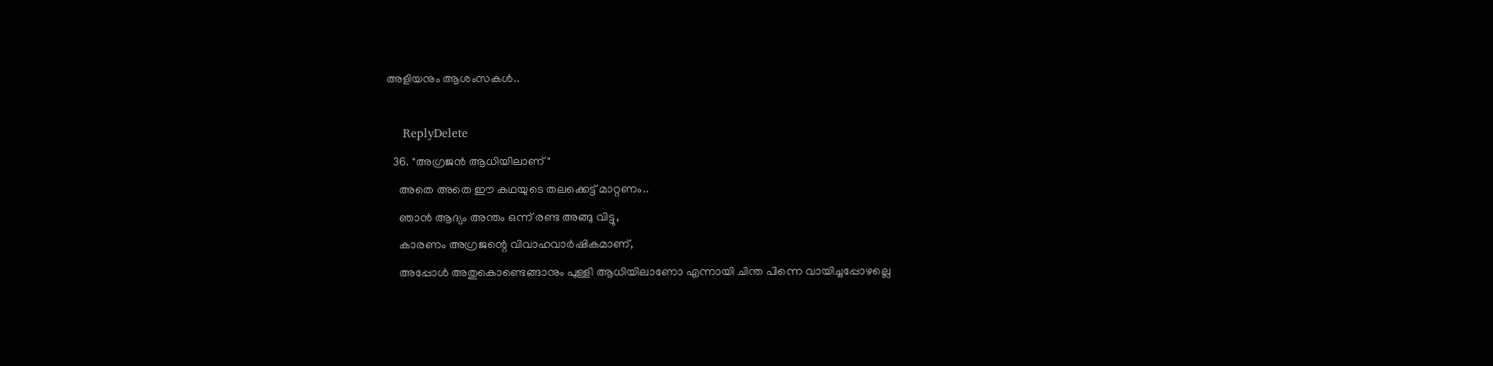അളിയനും ആശംസകള്‍..

    ReplyDelete
  36. "അഗ്രജന്‍ ആധിയിലാണ്‌"
    അതെ അതെ ഈ കഥയുടെ തലക്കെട്ട് മാറ്റണം..
    ഞാന്‍ ആദ്യം അന്തം ഒന്ന് രണ്ട അങ്ങു വിട്ടു,
    കാരണം അഗ്രജന്റെ വിവാഹവാര്‍ഷികമാണ്,
    അപ്പോള്‍ അതുകൊണ്ടെങ്ങാനും പുള്ളി ആധിയിലാണോ എന്നായി ചിന്ത പിന്നെ വായിച്ചപ്പോഴല്ലെ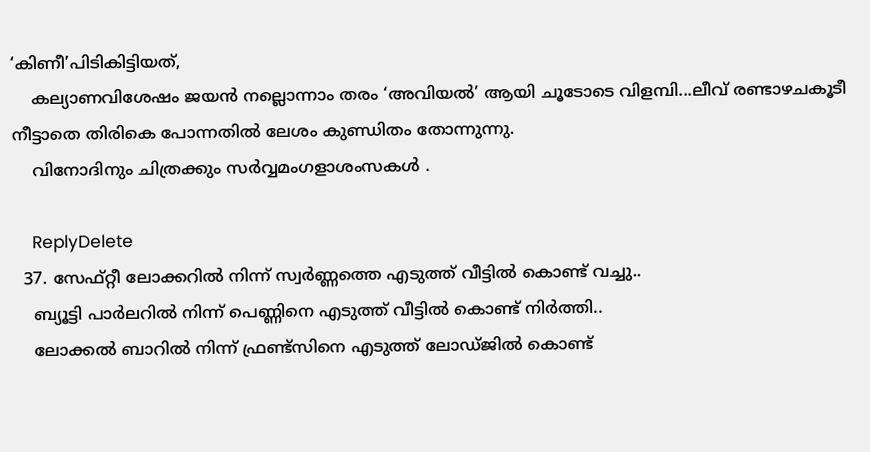‘കിണീ’പിടികിട്ടിയത്,
    കല്യാണവിശേഷം ജയന്‍ നല്ലൊന്നാം തരം ‘അവിയല്‍’ ആയി ചൂടോടെ വിളമ്പി...ലീവ് രണ്ടാഴചകൂടീ നീട്ടാതെ തിരികെ പോന്നതില്‍ ലേശം കുണ്ഡിതം തോന്നുന്നു.
    വിനോദിനും ചിത്രക്കും സര്‍‌വ്വമംഗളാശംസകള്‍ .

    ReplyDelete
  37. സേഫ്റ്റീ ലോക്കറില്‍ നിന്ന് സ്വര്‍ണ്ണത്തെ എടുത്ത് വീട്ടില്‍ കൊണ്ട് വച്ചു..
    ബ്യൂട്ടി പാര്‍ലറില്‍ നിന്ന് പെണ്ണിനെ എടുത്ത് വീട്ടില്‍ കൊണ്ട് നിര്‍ത്തി..
    ലോക്കല്‍ ബാറില്‍ നിന്ന് ഫ്രണ്ട്സിനെ എടുത്ത് ലോഡ്ജില്‍ കൊണ്ട്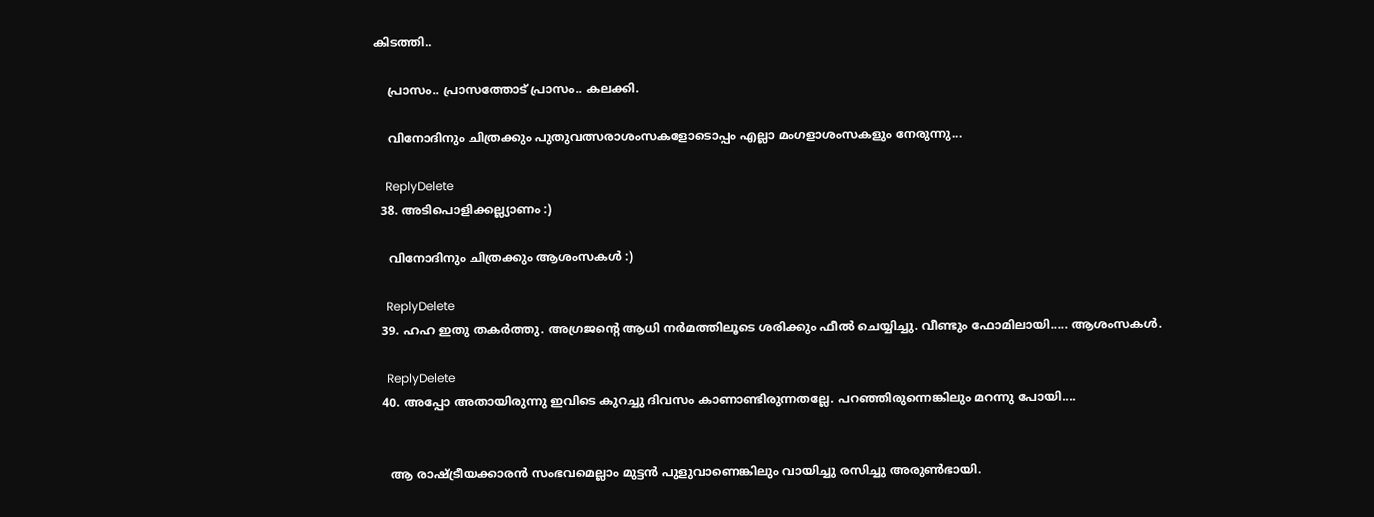കിടത്തി..

    പ്രാസം.. പ്രാസത്തോട് പ്രാസം.. കലക്കി.

    വിനോദിനും ചിത്രക്കും പുതുവത്സരാശംസകളോടൊപ്പം എല്ലാ മംഗളാശംസകളും നേരുന്നു...

    ReplyDelete
  38. അടിപൊളിക്കല്ല്യാണം :)

    വിനോദിനും ചിത്രക്കും ആശംസകള്‍ :)

    ReplyDelete
  39. ഹഹ ഇതു തകര്‍ത്തു. അഗ്രജന്റെ ആധി നര്‍മത്തിലൂടെ ശരിക്കും ഫീല്‍ ചെയ്യിച്ചു. വീണ്ടും ഫോമിലായി..... ആശംസകള്‍.

    ReplyDelete
  40. അപ്പോ അതായിരുന്നു ഇവിടെ കുറച്ചു ദിവസം കാണാണ്ടിരുന്നതല്ലേ. പറഞ്ഞിരുന്നെങ്കിലും മറന്നു പോയി....


    ആ രാഷ്ട്രീയക്കാരന്‍ സംഭവമെല്ലാം മുട്ടന്‍ പുളുവാണെങ്കിലും വായിച്ചു രസിച്ചു അരുണ്‍ഭായി.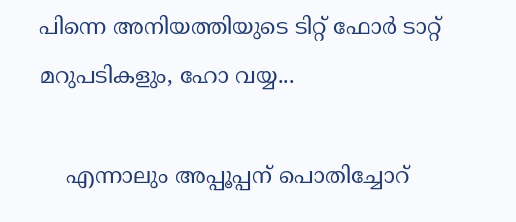പിന്നെ അനിയത്തിയുടെ ടിറ്റ് ഫോര്‍ ടാറ്റ് മറുപടികളും, ഹോ വയ്യ...

    എന്നാലും അപ്പൂപ്പന് പൊതിച്ചോറ്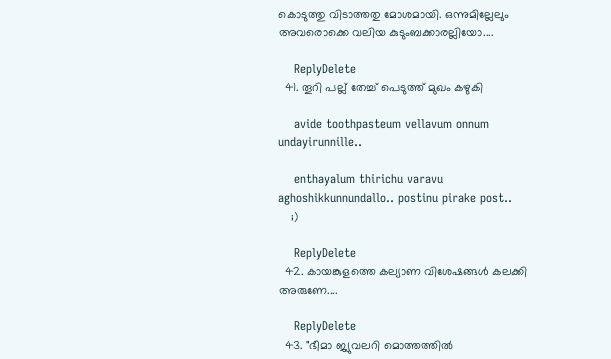കൊടുത്തു വിടാത്തതു മോശമായി. ഒന്നുമില്ലേലും അവരൊക്കെ വലിയ കുടുംബക്കാരല്ലിയോ....

    ReplyDelete
  41. തൂറി പല്ല്‌ തേച്ച് പെടുത്ത് മുഖം കഴുകി

    avide toothpasteum vellavum onnum undayirunnille..

    enthayalum thirichu varavu aghoshikkunnundallo.. postinu pirake post..
    ;)

    ReplyDelete
  42. കായങ്കുളത്തെ കല്യാണ വിശേഷങ്ങൾ കലക്കി അരുണേ....

    ReplyDelete
  43. "ഭീമാ ജ്യുവലറി മൊത്തത്തില്‍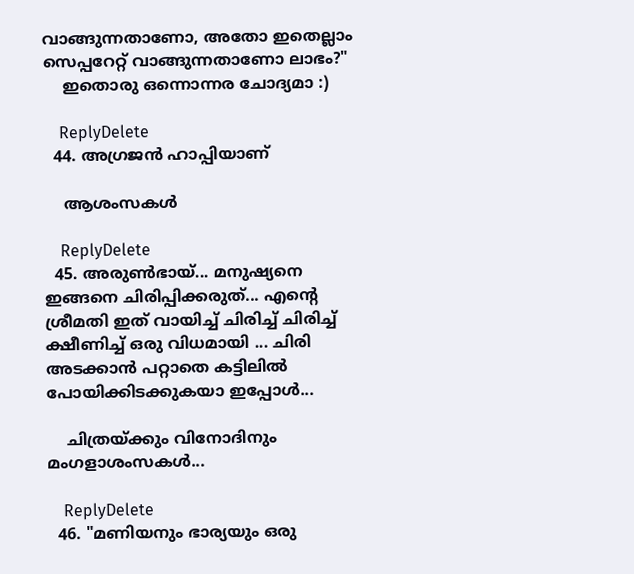വാങ്ങുന്നതാണോ, അതോ ഇതെല്ലാം സെപ്പറേറ്റ് വാങ്ങുന്നതാണോ ലാഭം?"
    ഇതൊരു ഒന്നൊന്നര ചോദ്യമാ :)

    ReplyDelete
  44. അഗ്രജന്‍ ഹാപ്പിയാണ്‌

    ആശംസകള്‍

    ReplyDelete
  45. അരുണ്‍ഭായ്‌... മനുഷ്യനെ ഇങ്ങനെ ചിരിപ്പിക്കരുത്‌... എന്റെ ശ്രീമതി ഇത്‌ വായിച്ച്‌ ചിരിച്ച്‌ ചിരിച്ച്‌ ക്ഷീണിച്ച്‌ ഒരു വിധമായി ... ചിരി അടക്കാന്‍ പറ്റാതെ കട്ടിലില്‍ പോയിക്കിടക്കുകയാ ഇപ്പോള്‍...

    ചിത്രയ്ക്കും വിനോദിനും മംഗളാശംസകള്‍...

    ReplyDelete
  46. "മണിയനും ഭാര്യയും ഒരു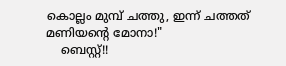കൊല്ലം മുമ്പ് ചത്തു, ഇന്ന് ചത്തത് മണിയന്‍റെ മോനാ!"
    ബെസ്റ്റ്!!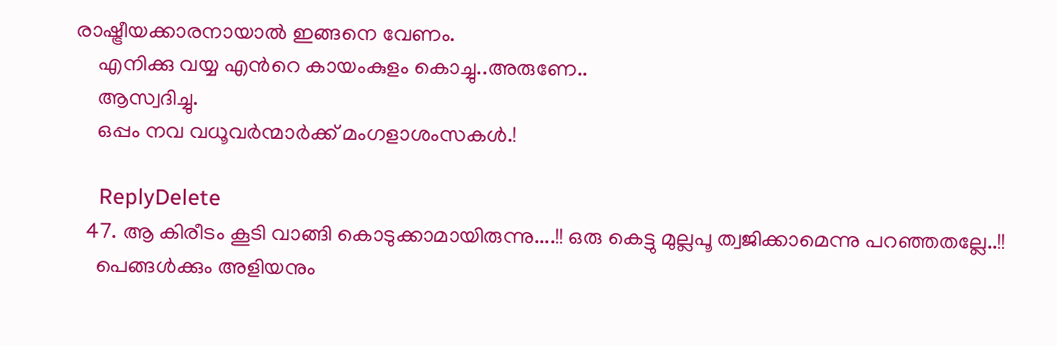രാഷ്ട്രീയക്കാരനായാല്‍ ഇങ്ങനെ വേണം.
    എനിക്കു വയ്യ എന്‍റെ കായംകുളം കൊച്ചു..അരുണേ..
    ആസ്വദിച്ചു.
    ഒപ്പം നവ വധൂവര്‍ന്മാര്‍ക്ക് മംഗളാശംസകള്‍.!

    ReplyDelete
  47. ആ കിരീടം കൂടി വാങ്ങി കൊടുക്കാമായിരുന്നു....!! ഒരു കെട്ടു മുല്ലപൂ ത്വജിക്കാമെന്നു പറഞ്ഞതല്ലേ..!!
    പെങ്ങള്‍ക്കും അളിയനും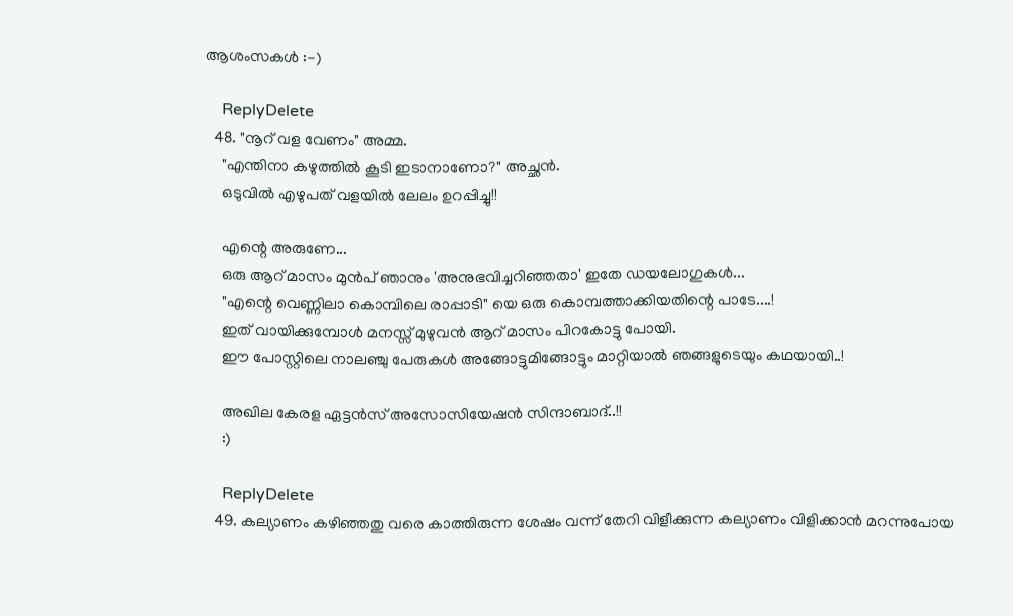ആശംസകള്‍ :-)

    ReplyDelete
  48. "നൂറ്‌ വള വേണം" അമ്മ.
    "എന്തിനാ കഴുത്തില്‍ കൂടി ഇടാനാണോ?" അച്ഛന്‍.
    ഒടുവില്‍ എഴുപത് വളയില്‍ ലേലം ഉറപ്പിച്ചു!!

    എന്റെ അരുണേ...
    ഒരു ആറ് മാസം മുന്‍പ് ഞാനും 'അനുഭവിച്ചറിഞ്ഞതാ' ഇതേ ഡയലോഗുകള്‍...
    "എന്റെ വെണ്ണിലാ കൊമ്പിലെ രാപ്പാടി" യെ ഒരു കൊമ്പത്താക്കിയതിന്റെ പാടേ....!
    ഇത് വായിക്കുമ്പോള്‍ മനസ്സ് മുഴുവന്‍ ആറ് മാസം പിറകോട്ടു പോയി.
    ഈ പോസ്റ്റിലെ നാലഞ്ചു പേരുകള്‍ അങ്ങോട്ടുമിങ്ങോട്ടും മാറ്റിയാല്‍ ഞങ്ങളുടെയും കഥയായി..!

    അഖില കേരള ഏട്ടന്‍സ് അസോസിയേഷന്‍ സിന്ദാബാദ്..!!
    :)

    ReplyDelete
  49. കല്യാണം കഴിഞ്ഞതു വരെ കാത്തിരുന്ന ശേഷം വന്ന് തേറി വിളീക്കുന്ന കല്യാണം വിളിക്കാൻ മറന്നുപോയ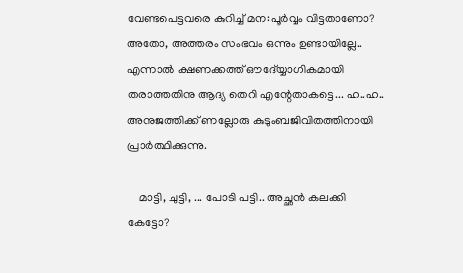വേണ്ടപെട്ടവരെ കുറിച്ച്‌ മന:പൂർവ്വം വിട്ടതാണോ? അതോ, അത്തരം സംഭവം ഒന്നും ഉണ്ടായില്ലേ.. എന്നാൽ ക്ഷണക്കത്ത്‌ ഔദ്യ്യോഗികമായി തരാത്തതിനു ആദ്യ തെറി എന്റേതാകട്ടെ... ഹ..ഹ.. അനുജത്തിക്ക്‌ ണല്ലോരു കുടുംബജിവിതത്തിനായി പ്രാർത്ഥിക്കുന്നു.

    മാട്ടി, ചുട്ടി, ... പോടി പട്ടി.. അച്ഛൻ കലക്കി കേട്ടോ?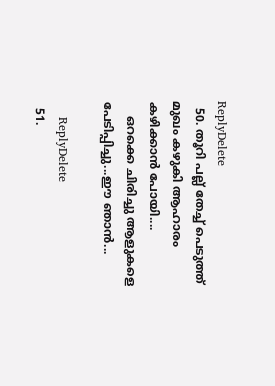ReplyDelete
  50. തൂറി പല്ല്‌ തേച്ച് പെടുത്ത് മുഖം കഴുകി ആഹാരം കഴിക്കാന്‍ പോയി....
    ഒറക്കെ ചിരിച്ചു ആളുകളെ പേടിപ്പിച്ചു...ഈ ഞാന്‍...

    ReplyDelete
  51.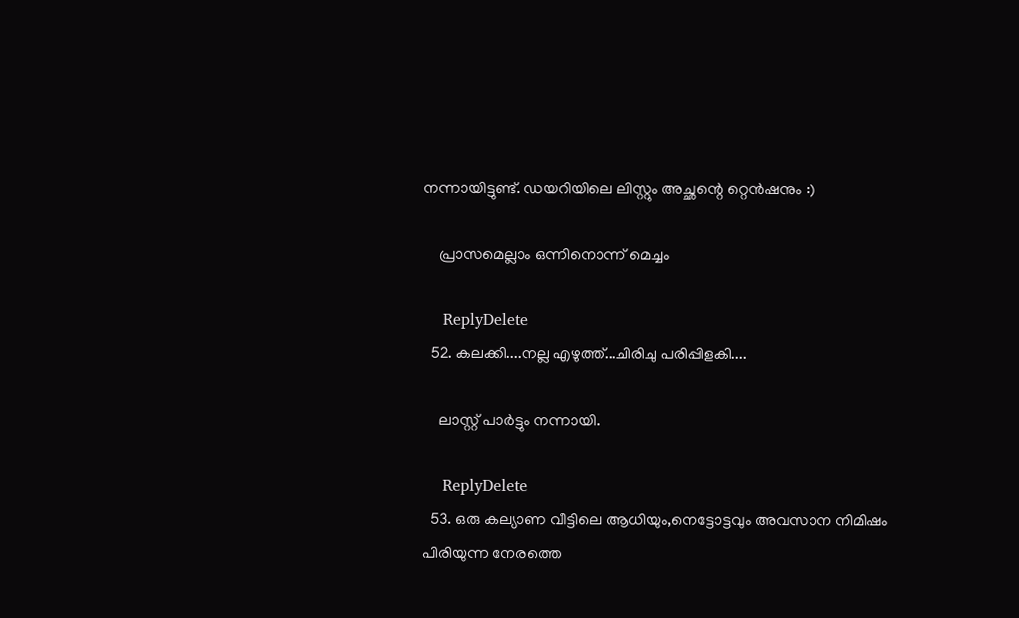നന്നായിട്ടുണ്ട്. ഡയറിയിലെ ലിസ്റ്റും അച്ഛന്റെ റ്റെന്‍ഷനും :)

    പ്രാസമെല്ലാം ഒന്നിനൊന്ന് മെച്ചം

    ReplyDelete
  52. കലക്കി....നല്ല എഴുത്ത്...ചിരിചു പരിപ്പിളകി....

    ലാ‍സ്റ്റ് പാർട്ടും നന്നായി.

    ReplyDelete
  53. ഒരു കല്യാണ വീട്ടിലെ ആധിയും,നെട്ടോട്ടവും അവസാന നിമിഷം പിരിയുന്ന നേരത്തെ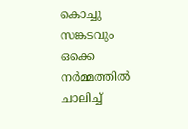കൊച്ചു സങ്കടവും ഒക്കെ നര്‍മ്മത്തില്‍ ചാലിച്ച്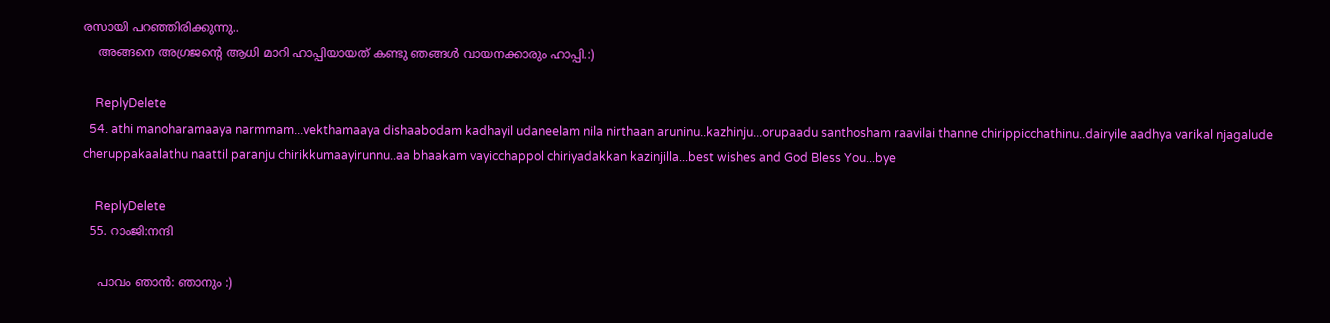രസായി പറഞ്ഞിരിക്കുന്നു..
    അങ്ങനെ അഗ്രജന്റെ ആധി മാറി ഹാപ്പിയായത് കണ്ടു ഞങ്ങള്‍ വായനക്കാരും ഹാപ്പി.:)

    ReplyDelete
  54. athi manoharamaaya narmmam...vekthamaaya dishaabodam kadhayil udaneelam nila nirthaan aruninu..kazhinju...orupaadu santhosham raavilai thanne chirippicchathinu..dairyile aadhya varikal njagalude cheruppakaalathu naattil paranju chirikkumaayirunnu..aa bhaakam vayicchappol chiriyadakkan kazinjilla...best wishes and God Bless You...bye

    ReplyDelete
  55. റാംജി:നന്ദി

    പാവം ഞാന്‍: ഞാനും :)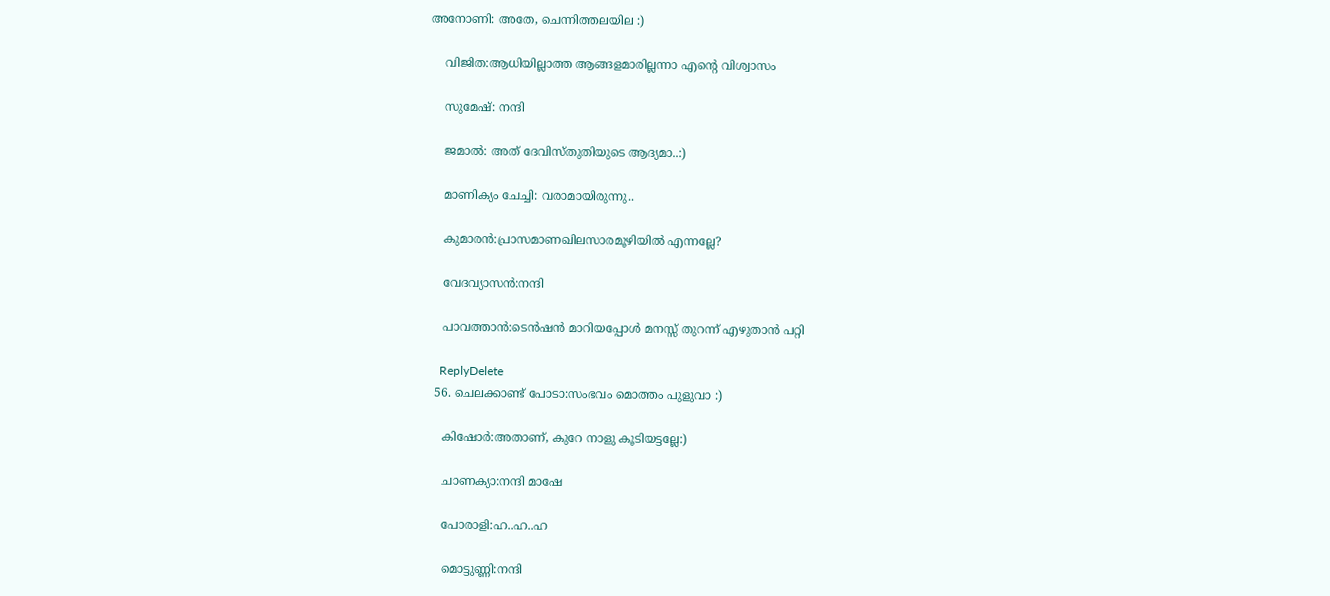അനോണി: അതേ, ചെന്നിത്തലയില :)

    വിജിത:ആധിയില്ലാത്ത ആങ്ങളമാരില്ലന്നാ എന്‍റെ വിശ്വാസം

    സുമേഷ്: നന്ദി

    ജമാല്‍: അത് ദേവിസ്തുതിയുടെ ആദ്യമാ..:)

    മാണിക്യം ചേച്ചി: വരാമായിരുന്നു..

    കുമാരന്‍:പ്രാസമാണഖിലസാരമൂഴിയില്‍ എന്നല്ലേ?

    വേദവ്യാസന്‍:നന്ദി

    പാവത്താന്‍:ടെന്‍ഷന്‍ മാറിയപ്പോള്‍ മനസ്സ് തുറന്ന് എഴുതാന്‍ പറ്റി

    ReplyDelete
  56. ചെലക്കാണ്ട് പോടാ:സംഭവം മൊത്തം പുളുവാ :)

    കിഷോര്‍:അതാണ്, കുറേ നാളു കൂടിയട്ടല്ലേ:)

    ചാണക്യാ:നന്ദി മാഷേ

    പോരാളി:ഹ..ഹ..ഹ

    മൊട്ടുണ്ണി:നന്ദി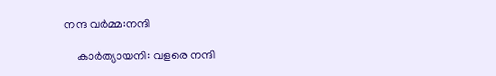നന്ദ വര്‍മ്മ:നന്ദി

    കാര്‍ത്യായനി: വളരെ നന്ദി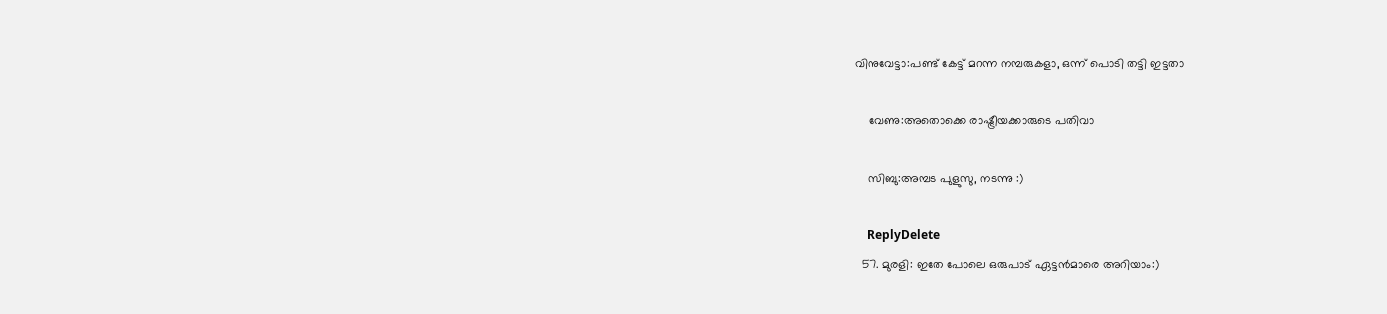വിനുവേട്ടാ:പണ്ട് കേട്ട് മറന്ന നമ്പരുകളാ, ഒന്ന് പൊടി തട്ടി ഇട്ടതാ

    വേണു:അതൊക്കെ രാഷ്ട്രീയക്കാരുടെ പതിവാ

    സിബു:അമ്പട പുളുസു, നടന്നു :)

    ReplyDelete
  57. മുരളി: ഇതേ പോലെ ഒരുപാട് ഏട്ടന്‍മാരെ അറിയാം:)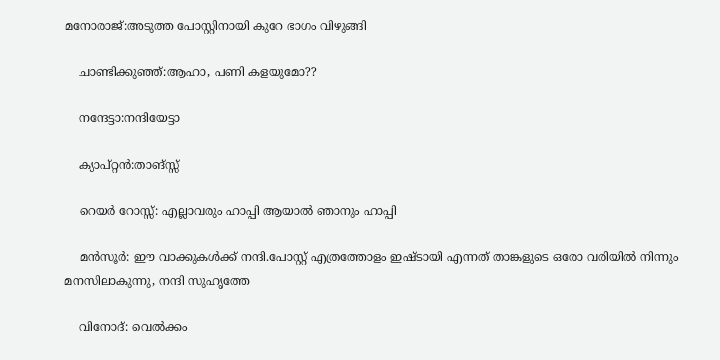മനോരാജ്:അടുത്ത പോസ്റ്റിനായി കുറേ ഭാഗം വിഴുങ്ങി

    ചാണ്ടിക്കുഞ്ഞ്:ആഹാ, പണി കളയുമോ??

    നന്ദേട്ടാ:നന്ദിയേട്ടാ

    ക്യാപ്റ്റന്‍:താങ്സ്സ്

    റെയര്‍ റോസ്സ്: എല്ലാവരും ഹാപ്പി ആയാല്‍ ഞാനും ഹാപ്പി

    മന്‍സൂര്‍: ഈ വാക്കുകള്‍ക്ക് നന്ദി.പോസ്റ്റ് എത്രത്തോളം ഇഷ്ടായി എന്നത് താങ്കളുടെ ഒരോ വരിയില്‍ നിന്നും മനസിലാകുന്നു, നന്ദി സുഹൃത്തേ

    വിനോദ്: വെല്‍ക്കം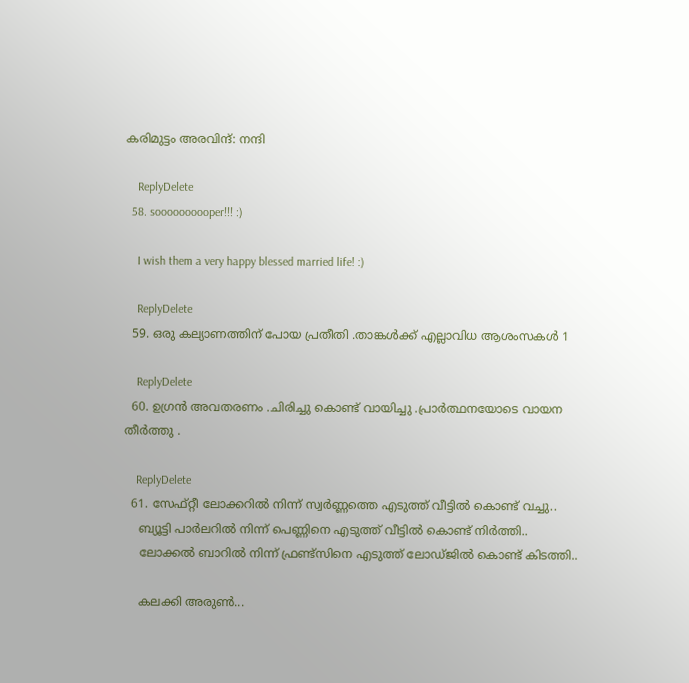കരിമുട്ടം അരവിന്ദ്: നന്ദി

    ReplyDelete
  58. soooooooooper!!! :)

    I wish them a very happy blessed married life! :)

    ReplyDelete
  59. ഒരു കല്യാണത്തിന് പോയ പ്രതീതി .താങ്കള്‍ക്ക് എല്ലാവിധ ആശംസകള്‍ 1

    ReplyDelete
  60. ഉഗ്രന്‍ അവതരണം .ചിരിച്ചു കൊണ്ട് വായിച്ചു .പ്രാര്‍ത്ഥനയോടെ വായന തീര്‍ത്തു .

    ReplyDelete
  61. സേഫ്റ്റീ ലോക്കറില്‍ നിന്ന് സ്വര്‍ണ്ണത്തെ എടുത്ത് വീട്ടില്‍ കൊണ്ട് വച്ചു..
    ബ്യൂട്ടി പാര്‍ലറില്‍ നിന്ന് പെണ്ണിനെ എടുത്ത് വീട്ടില്‍ കൊണ്ട് നിര്‍ത്തി..
    ലോക്കല്‍ ബാറില്‍ നിന്ന് ഫ്രണ്ട്സിനെ എടുത്ത് ലോഡ്ജില്‍ കൊണ്ട് കിടത്തി..

    കലക്കി അരുൺ...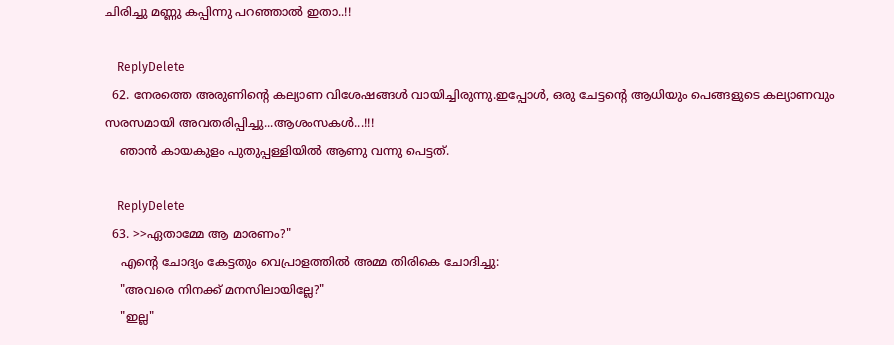ചിരിച്ചു മണ്ണു കപ്പിന്നു പറഞ്ഞാൽ ഇതാ..!!

    ReplyDelete
  62. നേരത്തെ അരുണിന്റെ കല്യാണ വിശേഷങ്ങള്‍ വായിച്ചിരുന്നു.ഇപ്പോള്‍, ഒരു ചേട്ടന്റെ ആധിയും പെങ്ങളുടെ കല്യാണവും സരസമായി അവതരിപ്പിച്ചു...ആശംസകള്‍...!!!
    ഞാന്‍ കായകുളം പുതുപ്പള്ളിയില്‍ ആണു വന്നു പെട്ടത്.

    ReplyDelete
  63. >>ഏതാമ്മേ ആ മാരണം?"
    എന്‍റെ ചോദ്യം കേട്ടതും വെപ്രാളത്തില്‍ അമ്മ തിരികെ ചോദിച്ചു:
    "അവരെ നിനക്ക് മനസിലായില്ലേ?"
    "ഇല്ല"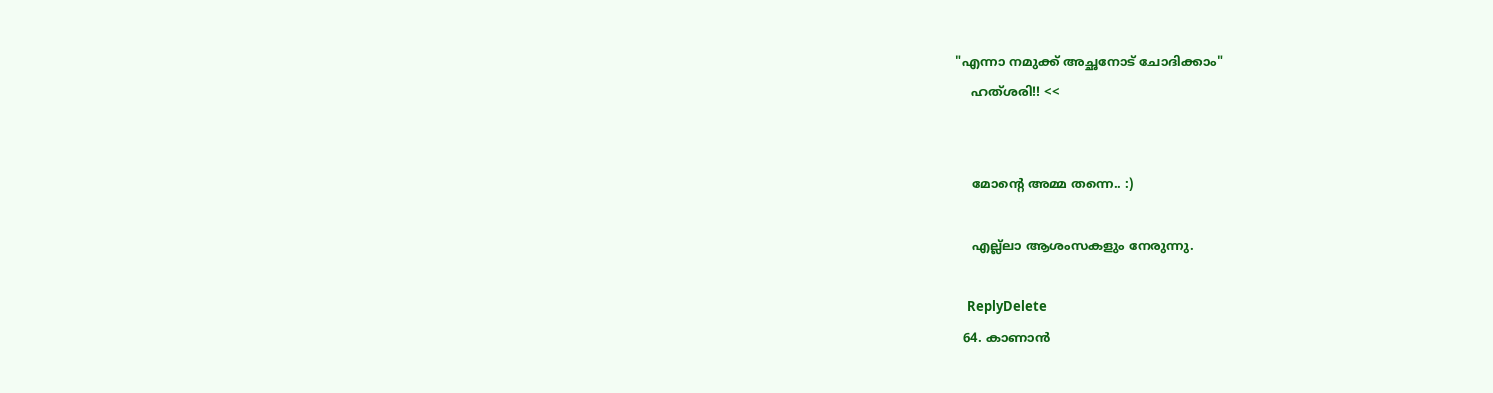"എന്നാ നമുക്ക് അച്ഛനോട് ചോദിക്കാം"
    ഹത്ശരി!! <<


    മോന്റെ അമ്മ തന്നെ.. :)

    എല്ല്ലാ ആശംസകളും നേരുന്നു.

    ReplyDelete
  64. കാണാന്‍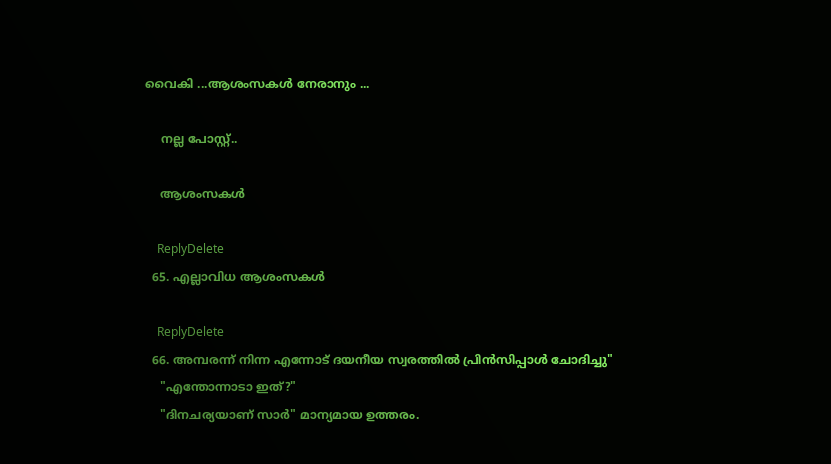വൈകി ...ആശംസകള്‍ നേരാനും ...

    നല്ല പോസ്റ്റ്‌..

    ആശംസകള്‍

    ReplyDelete
  65. എല്ലാവിധ ആശംസകള്‍

    ReplyDelete
  66. അമ്പരന്ന് നിന്ന എന്നോട് ദയനീയ സ്വരത്തില്‍ പ്രിന്‍സിപ്പാള്‍ ചോദിച്ചു"
    "എന്തോന്നാടാ ഇത്?"
    "ദിനചര്യയാണ്‌ സാര്‍" മാന്യമായ ഉത്തരം.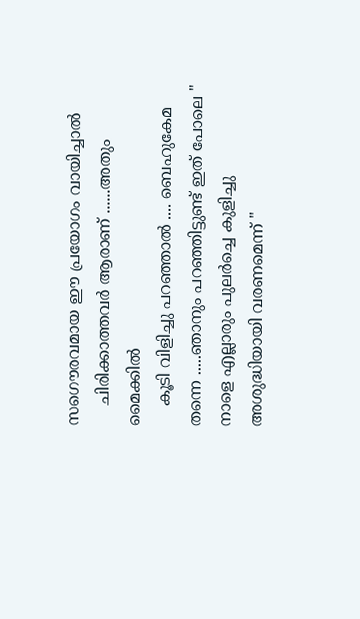സഗൌരവമായ ഈ പ്രയോഗം വായിച്ചാല്‍
    ചിരിക്കാത്തവര്‍ ആരാണ് ......അതും മൈക്കില്‍
    കൂടി വിളിച്ചു പറഞ്ഞാല്‍ .... ബെഹുകേമ തന്നെ .....ഞാനും പറഞ്ഞിട്ടുണ്ട് ഇത് പോലെ " നാളെ എല്ലാരും പുലര്‍ച്ചെ കുളിച്ചു അശുദ്ധിയായി വരണമെന്ന് "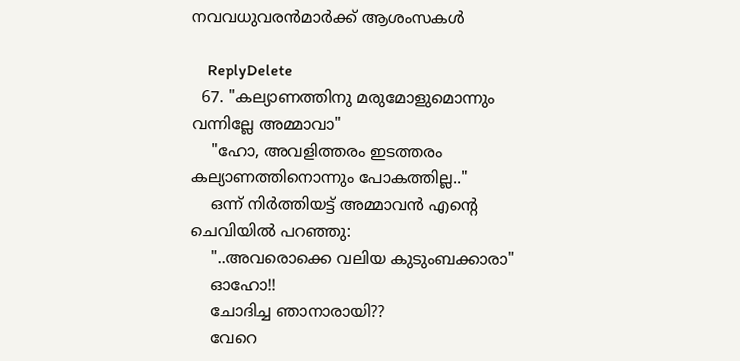നവവധുവരന്‍മാര്‍ക്ക് ആശംസകള്‍

    ReplyDelete
  67. "കല്യാണത്തിനു മരുമോളുമൊന്നും വന്നില്ലേ അമ്മാവാ"
    "ഹോ, അവളിത്തരം ഇടത്തരം കല്യാണത്തിനൊന്നും പോകത്തില്ല.."
    ഒന്ന് നിര്‍ത്തിയട്ട് അമ്മാവന്‍ എന്‍റെ ചെവിയില്‍ പറഞ്ഞു:
    "..അവരൊക്കെ വലിയ കുടുംബക്കാരാ"
    ഓഹോ!!
    ചോദിച്ച ഞാനാരായി??
    വേറെ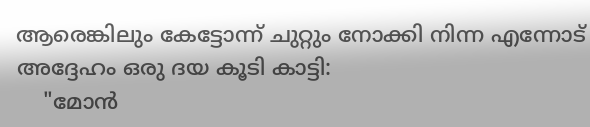ആരെങ്കിലും കേട്ടോന്ന് ചുറ്റും നോക്കി നിന്ന എന്നോട് അദ്ദേഹം ഒരു ദയ കൂടി കാട്ടി:
    "മോന്‍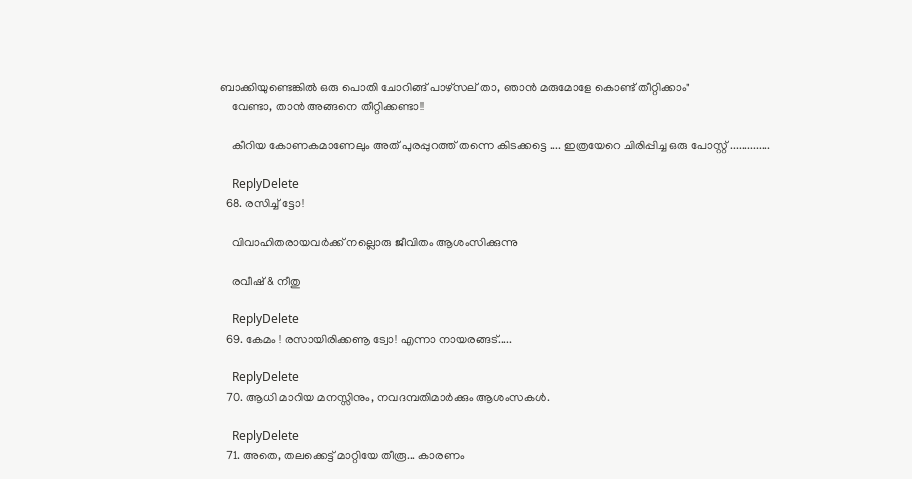ബാക്കിയുണ്ടെങ്കില്‍ ഒരു പൊതി ചോറിങ്ങ് പാഴ്സല്‌ താ, ഞാന്‍ മരുമോളേ കൊണ്ട് തീറ്റിക്കാം"
    വേണ്ടാ, താന്‍ അങ്ങനെ തീറ്റിക്കണ്ടാ!!

    കീറിയ കോണകമാണേലും അത് പുരപ്പുറത്ത്‌ തന്നെ കിടക്കട്ടെ .... ഇത്രയേറെ ചിരിപ്പിച്ച ഒരു പോസ്റ്റ്‌ ..............

    ReplyDelete
  68. രസിച്ച് ട്ടോ!

    വിവാഹിതരായവർക്ക് നല്ലൊരു ജീവിതം ആശംസിക്കുന്നു

    രവീഷ് & നീതു

    ReplyDelete
  69. കേമം ! രസായിരിക്കണൂ ട്വോ! എന്നാ നായരങ്ങട്.....

    ReplyDelete
  70. ആധി മാറിയ മനസ്സിനും, നവദമ്പതിമാര്‍ക്കും ആശംസകള്‍.

    ReplyDelete
  71. അതെ, തലക്കെട്ട് മാറ്റിയേ തീരൂ... കാരണം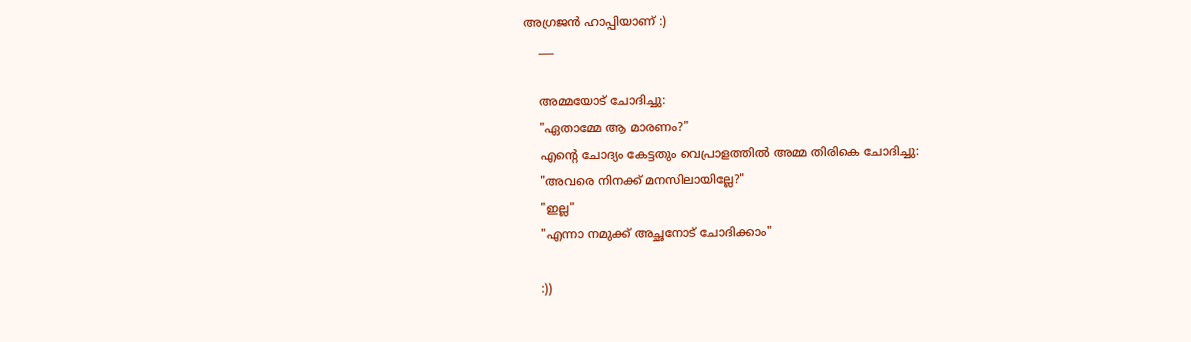അഗ്രജന്‍ ഹാപ്പിയാണ് :)
    ___

    അമ്മയോട് ചോദിച്ചു:
    "ഏതാമ്മേ ആ മാരണം?"
    എന്‍റെ ചോദ്യം കേട്ടതും വെപ്രാളത്തില്‍ അമ്മ തിരികെ ചോദിച്ചു:
    "അവരെ നിനക്ക് മനസിലായില്ലേ?"
    "ഇല്ല"
    "എന്നാ നമുക്ക് അച്ഛനോട് ചോദിക്കാം"

    :))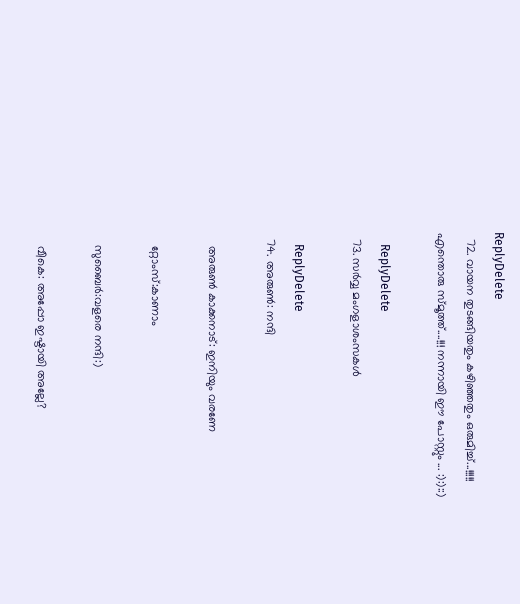ReplyDelete
  72. വായന തുടങ്ങിയതും കഴിഞ്ഞതും ഒരുമിച്ച്‌...!!!!! എന്തൊരു സ്മൂത്ത്‌....!!! നന്നായി ഈ പോസ്റ്റും ... :):)::)

    ReplyDelete
  73. സർവ്വ മംഗളാശംസകൾ

    ReplyDelete
  74. അരുണ്‍: നന്ദി

    അരുണ്‍ കാക്കനാട്: ഇനിയും വരണേ

    റ്റോംസ്:കാണാം

    സുബൈര്‍:വളരെ നന്ദി:)

    വീകെ: അപ്പോ ഇഷ്ടായി അല്ലേ?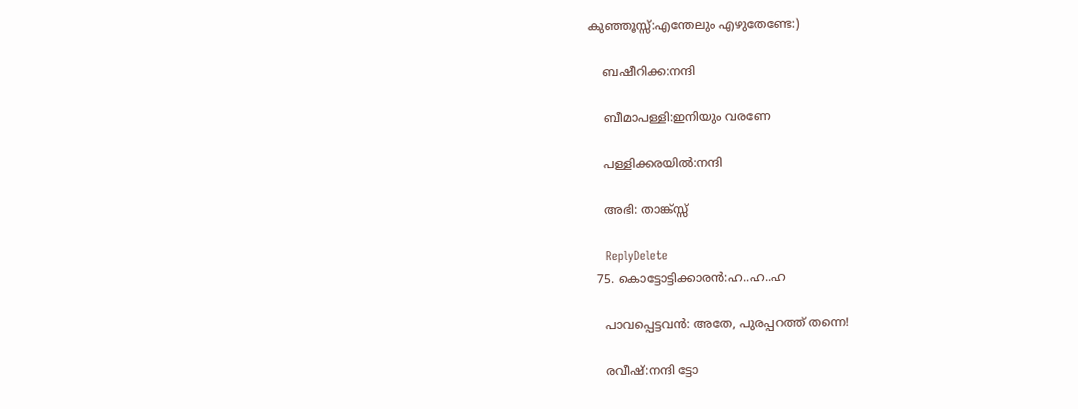കുഞ്ഞൂസ്സ്:എന്തേലും എഴുതേണ്ടേ:)

    ബഷീറിക്ക:നന്ദി

    ബീമാപള്ളി:ഇനിയും വരണേ

    പള്ളിക്കരയില്‍:നന്ദി

    അഭി: താങ്ക്സ്സ്

    ReplyDelete
  75. കൊട്ടോട്ടിക്കാരന്‍:ഹ..ഹ..ഹ

    പാവപ്പെട്ടവന്‍: അതേ, പുരപ്പറത്ത് തന്നെ!

    രവീഷ്:നന്ദി ട്ടോ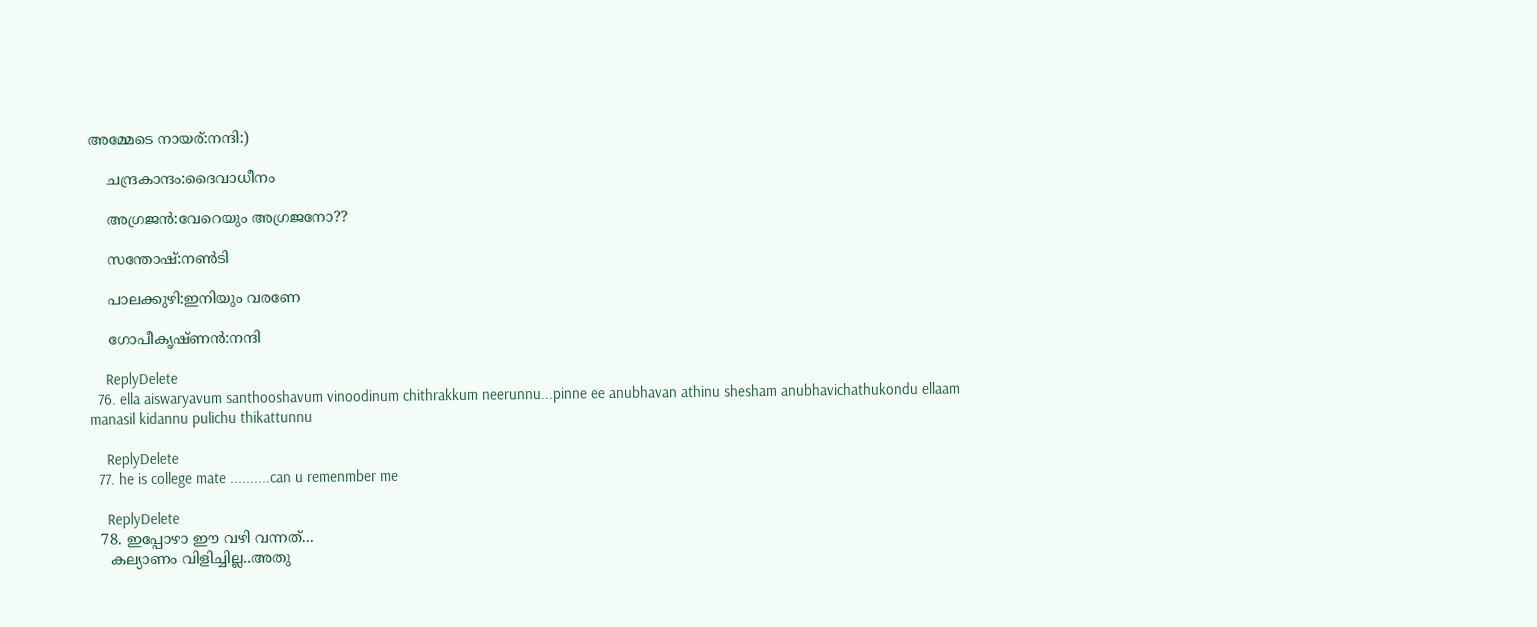അമ്മേടെ നായര്‌:നന്ദി:)

    ചന്ദ്രകാന്ദം:ദൈവാധീനം

    അഗ്രജന്‍:വേറെയും അഗ്രജനോ??

    സന്തോഷ്:നണ്‍ടി

    പാലക്കുഴി:ഇനിയും വരണേ

    ഗോപീകൃഷ്ണന്‍:നന്ദി

    ReplyDelete
  76. ella aiswaryavum santhooshavum vinoodinum chithrakkum neerunnu...pinne ee anubhavan athinu shesham anubhavichathukondu ellaam manasil kidannu pulichu thikattunnu

    ReplyDelete
  77. he is college mate ..........can u remenmber me

    ReplyDelete
  78. ഇപ്പോഴാ ഈ വഴി വന്നത്...
    കല്യാണം വിളിച്ചില്ല..അതു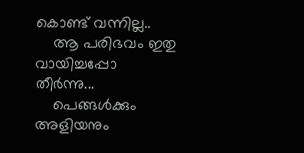കൊണ്ട് വന്നില്ല..
    ആ പരിഭവം ഇതു വായിച്ചപ്പോ തീര്‍ന്നു...
    പെങ്ങള്‍ക്കും അളിയനും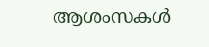ആശംസകള്‍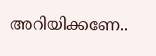അറിയിക്കണേ..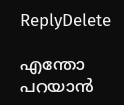ReplyDelete

എന്തോ പറയാന്‍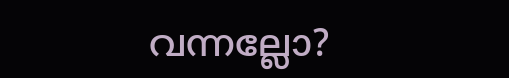വന്നല്ലോ?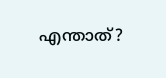എന്താത്?